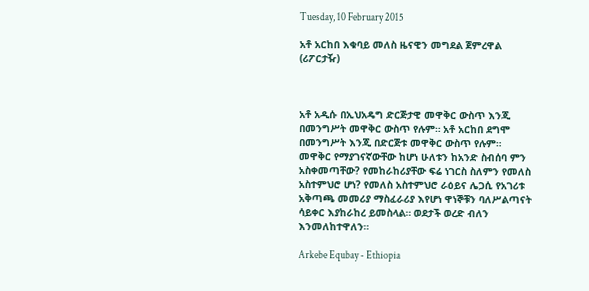Tuesday, 10 February 2015

አቶ አርከበ እቁባይ መለስ ዜናዊን መግደል ጀምረዋል (ሪፖርታዥ)



አቶ አዲሱ በኢህአዴግ ድርጅታዊ መዋቅር ውስጥ እንጂ በመንግሥት መዋቅር ውስጥ የሉም። አቶ አርከበ ደግሞ በመንግሥት እንጂ በድርጅቱ መዋቅር ውስጥ የሉም። መዋቅር የማያገናኛውቸው ከሆነ ሁለቱን ከአንድ ስብሰባ ምን አስቀመጣቸው? የመከራከሪያቸው ፍሬ ነገርስ ስለምን የመለስ አስተምህሮ ሆነ? የመለስ አስተምህሮ ራዕይና ሌጋሲ የአገሪቱ አቅጣጫ መመሪያ ማስፈራሪያ እየሆነ ዋነኞቹን ባለሥልጣናት ሳይቀር እያከራከረ ይመስላል። ወደታች ወረድ ብለን እንመለከተዋለን።

Arkebe Equbay - Ethiopia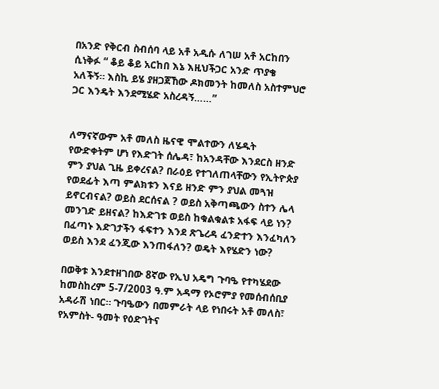በአንድ የቅርብ ስብሰባ ላይ አቶ አዲሱ ለገሠ አቶ አርከበን ሲነቅፉ “ ቆይ ቆይ አርከበ እኔ እዚህችጋር አንድ ጥያቄ አለችኝ። እስኪ ይሄ ያዘጋጀኸው ዶክመንት ከመለስ አስተምህሮ ጋር እንዴት እንደሚሄድ አስረዳኝ……”


ለማናኛውም አቶ መለስ ዜናዊ ሞልተውን ለሄዱት የውድቀትም ሆነ የእድገት ሰሌዳ፣ ከአንዳቸው እንደርስ ዘንድ ምን ያህል ጊዜ ይቀረናል? በራዕይ የተገለጠላቸውን የኢትዮጵያ የወደፊት እጣ ምልክቱን እናይ ዘንድ ምን ያህል መጓዝ ይኖርብናል? ወይስ ደርሰናል ? ወይስ አቅጣጫውን ስተን ሌላ መንገድ ይዘናል? ከእድገቱ ወይስ ከቁልቁልቱ አፋፍ ላይ ነን? በፈጣኑ እድገታችን ፋፍተን እንደ ጽጌረዳ ፈንድተን እንፈካለን ወይስ እንደ ፈንጂው እንጠፋለን? ወዴት እየሄድን ነው?

በወቅቱ እንደተዘገበው 8ኛው የኢህ አዴግ ጉባዔ የተካሄደው ከመስከረም 5-7/2003 ዓ.ም አዳማ የኦሮምያ የመሰብሰቢያ አዳራሽ ነበር። ጉባዔውን በመምራት ላይ የነበሩት አቶ መለስ፣ የአምስት- ዓመት የዕድገትና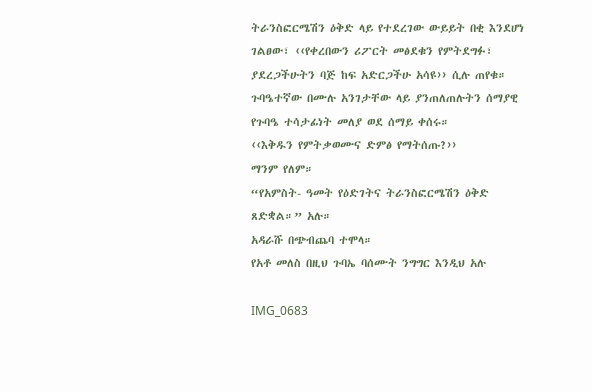ትራንስፎርሜሽን ዕቅድ ላይ የተደረገው ውይይት በቂ እንደሆነ ገልፀው፣ ‹‹የቀረበውን ሪፖርት መፅደቁን የምትደግፉ፣ ያደረጋችሁትን ባጅ ከፍ አድርጋችሁ አሳዩ›› ሲሉ ጠየቁ። ጉባዔተኛው በሙሉ አንገታቸው ላይ ያንጠለጠሉትን ሰማያዊ የጉባዔ ተሳታፊነት መለያ ወደ ሰማይ ቀሰሩ።
‹‹እቅዱን የምትቃወሙና ድምፅ የማትሰጡ?››
ማንም የለም።
“የአምስት- ዓመት የዕድገትና ትራንስፎርሜሽን ዕቅድ ጸድቋል።” አሉ።
አዳራሹ በጭብጨባ ተሞላ።
የአቶ መለስ በዚህ ጉባኤ ባሰሙት ንግግር እንዲህ አሉ

IMG_0683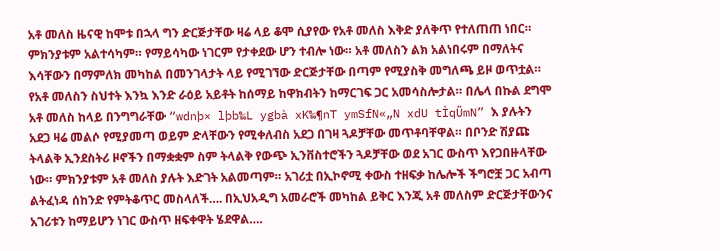አቶ መለስ ዜናዊ ከሞቱ በኋላ ግን ድርጅታቸው ዛሬ ላይ ቆሞ ሲያየው የአቶ መለስ እቅድ ያለቅጥ የተለጠጠ ነበር። ምክንያቱም አልተሳካም። የማይሳካው ነገርም የታቀደው ሆን ተብሎ ነው። አቶ መለስን ልክ አልነበሩም በማለትና እሳቸውን በማምለክ መካከል በመንገላታት ላይ የሚገኘው ድርጅታቸው በጣም የሚያስቅ መግለጫ ይዞ ወጥቷል። የአቶ መለስን ስህተት እንኳ እንድ ራዕይ አይቶት ከሰማይ ከዋክብትን ከማርገፍ ጋር አመሳስሎታል። በሌላ በኩል ደግሞ አቶ መለስ ከላይ በንግግራቸው “wdnþ× lþb‰L ygbà xK‰¶nT ymSfN«„N xdU tÌqÜmN” እ ያሉትን አደጋ ዛሬ መልሶ የሚያመጣ ወይም ድላቸውን የሚቀለብስ አደጋ በገዛ ጓዶቻቸው መጥቶባቸዋል። በቦንድ ሽያጩ ትላልቅ ኢንደስትሪ ዞኖችን በማቋቋም ስም ትላልቅ የውጭ ኢንቨስተሮችን ጓዶቻቸው ወደ አገር ውስጥ እየጋበዙላቸው ነው። ምክንያቱም አቶ መለስ ያሉት እድገት አልመጣም። አገሪቷ በኢኮኖሚ ቀውስ ተዘፍቃ ከሌሎች ችግሮቿ ጋር አብጣ ልትፈነዳ ሰከንድ የምትቆጥር መስላለች…. በኢህአዲግ አመራሮች መካከል ይቅር እንጂ አቶ መለስም ድርጅታቸውንና አገሪቱን ከማይሆን ነገር ውስጥ ዘፍቀዋት ሄደዋል….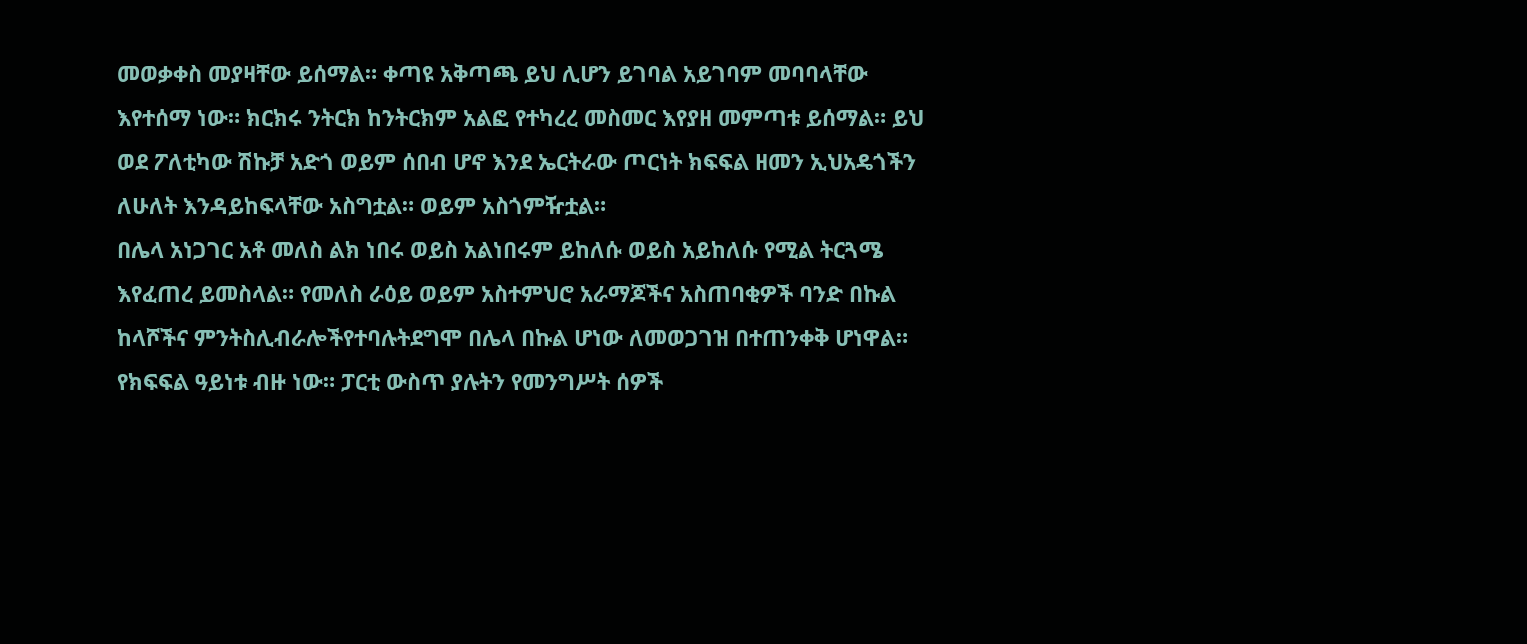መወቃቀስ መያዛቸው ይሰማል። ቀጣዩ አቅጣጫ ይህ ሊሆን ይገባል አይገባም መባባላቸው እየተሰማ ነው። ክርክሩ ንትርክ ከንትርክም አልፎ የተካረረ መስመር እየያዘ መምጣቱ ይሰማል። ይህ ወደ ፖለቲካው ሽኩቻ አድጎ ወይም ሰበብ ሆኖ እንደ ኤርትራው ጦርነት ክፍፍል ዘመን ኢህአዴጎችን ለሁለት እንዳይከፍላቸው አስግቷል። ወይም አስጎምዥቷል።
በሌላ አነጋገር አቶ መለስ ልክ ነበሩ ወይስ አልነበሩም ይከለሱ ወይስ አይከለሱ የሚል ትርጓሜ እየፈጠረ ይመስላል። የመለስ ራዕይ ወይም አስተምህሮ አራማጆችና አስጠባቂዎች ባንድ በኩል ከላሾችና ምንትስሊብራሎችየተባሉትደግሞ በሌላ በኩል ሆነው ለመወጋገዝ በተጠንቀቅ ሆነዋል። የክፍፍል ዓይነቱ ብዙ ነው። ፓርቲ ውስጥ ያሉትን የመንግሥት ሰዎች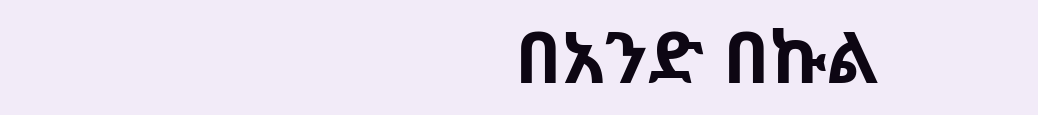በአንድ በኩል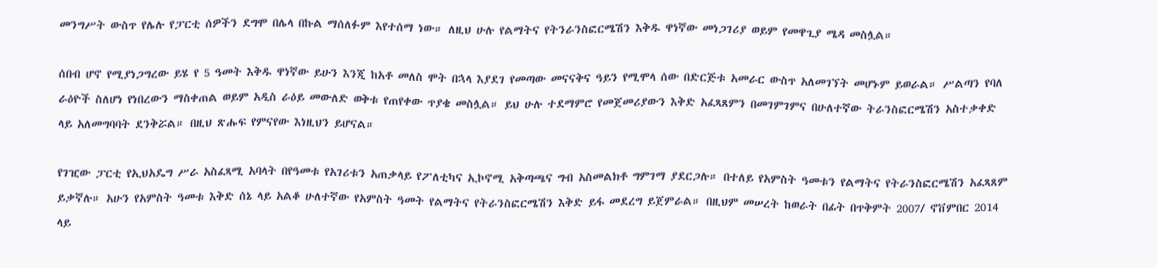መንግሥት ውስጥ የሌሉ የፓርቲ ሰዎችን ደግሞ በሌላ በኩል ማሰለፉም እየተሰማ ነው። ለዚህ ሁሉ የልማትና የትንራንስፎርሜሽን እቅዱ ዋነኛው መነጋገሪያ ወይም የመዋጊያ ሜዳ መስሏል።

ሰበብ ሆኖ የሚያነጋግረው ይሄ የ 5 ዓመት እቅዱ ዋነኛው ይሁን እንጂ ከአቶ መለስ ሞት በኋላ እያደገ የመጣው መናናቅና ዓይን የሚሞላ ሰው በድርጅቱ አመራር ውስጥ አለመገኘት መሆኑም ይወራል። ሥልጣን የባለ ራዕዮች ስለሆነ የነበረውን ማስቀጠል ወይም አዲስ ራዕይ መውለድ ወቅቱ የጠየቀው ጥያቄ መስሏል። ይህ ሁሉ ተደማምሮ የመጀመሪያውን እቅድ አፈጻጸምን በመገምገምና በሁለተኛው ትራንስፎርሜሽን አስተቃቀድ ላይ አለመግባባት ደንቅሯል። በዚህ ጽሑፍ የምናየው እነዚህን ይሆናል።

የገዢው ፓርቲ የኢህአዴግ ሥራ አስፈጻሚ አባላት በየዓመቱ የአገሪቱን አጠቃላይ የፖለቲካና ኢኮኖሚ አቅጣጫና ግብ አስመልክቶ ግምገማ ያደርጋሉ። በተለይ የአምስት ዓመቱን የልማትና የትራንስፎርሜሽን አፈጻጸም ይቃኛሉ። አሁን የአምስት ዓመቱ እቅድ ሰኔ ላይ አልቆ ሁለተኛው የአምስት ዓመት የልማትና የትራንስፎርሜሽን እቅድ ይፋ መደረግ ይጀምራል። በዚህም መሠረት ከወራት በፊት በጥቅምት 2007/ ኖቨምበር 2014 ላይ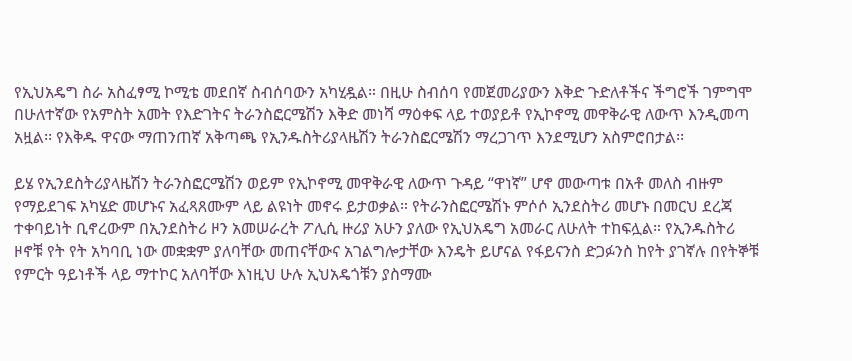የኢህአዴግ ስራ አስፈፃሚ ኮሚቴ መደበኛ ስብሰባውን አካሂዷል። በዚሁ ስብሰባ የመጀመሪያውን እቅድ ጉድለቶችና ችግሮች ገምግሞ በሁለተኛው የአምስት አመት የእድገትና ትራንስፎርሜሽን እቅድ መነሻ ማዕቀፍ ላይ ተወያይቶ የኢኮኖሚ መዋቅራዊ ለውጥ እንዲመጣ አዟል፡፡ የእቅዱ ዋናው ማጠንጠኛ አቅጣጫ የኢንዱስትሪያላዜሽን ትራንስፎርሜሽን ማረጋገጥ እንደሚሆን አስምሮበታል፡፡

ይሄ የኢንደስትሪያላዜሽን ትራንስፎርሜሽን ወይም የኢኮኖሚ መዋቅራዊ ለውጥ ጉዳይ “ዋነኛ” ሆኖ መውጣቱ በአቶ መለስ ብዙም የማይደገፍ አካሄድ መሆኑና አፈጻጸሙም ላይ ልዩነት መኖሩ ይታወቃል። የትራንስፎርሜሽኑ ምሶሶ ኢንደስትሪ መሆኑ በመርህ ደረጃ ተቀባይነት ቢኖረውም በኢንደስትሪ ዞን አመሠራረት ፖሊሲ ዙሪያ አሁን ያለው የኢህአዴግ አመራር ለሁለት ተከፍሏል። የኢንዱስትሪ ዞኖቹ የት የት አካባቢ ነው መቋቋም ያለባቸው መጠናቸውና አገልግሎታቸው እንዴት ይሆናል የፋይናንስ ድጋፉንስ ከየት ያገኛሉ በየትኞቹ የምርት ዓይነቶች ላይ ማተኮር አለባቸው እነዚህ ሁሉ ኢህአዴጎቹን ያስማሙ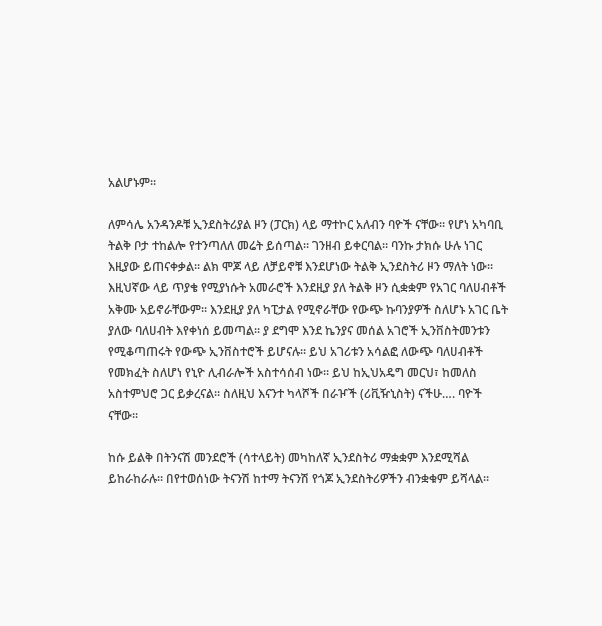አልሆኑም።

ለምሳሌ አንዳንዶቹ ኢንደስትሪያል ዞን (ፓርክ) ላይ ማተኮር አለብን ባዮች ናቸው። የሆነ አካባቢ ትልቅ ቦታ ተከልሎ የተንጣለለ መሬት ይሰጣል። ገንዘብ ይቀርባል። ባንኩ ታክሱ ሁሉ ነገር እዚያው ይጠናቀቃል። ልክ ሞጆ ላይ ለቻይኖቹ እንደሆነው ትልቅ ኢንደስትሪ ዞን ማለት ነው። እዚህኛው ላይ ጥያቄ የሚያነሱት አመራሮች እንደዚያ ያለ ትልቅ ዞን ሲቋቋም የአገር ባለሀብቶች አቅሙ አይኖራቸውም። እንደዚያ ያለ ካፒታል የሚኖራቸው የውጭ ኩባንያዎች ስለሆኑ አገር ቤት ያለው ባለሀብት እየቀነሰ ይመጣል። ያ ደግሞ እንደ ኬንያና መሰል አገሮች ኢንቨስትመንቱን የሚቆጣጠሩት የውጭ ኢንቨስተሮች ይሆናሉ። ይህ አገሪቱን አሳልፎ ለውጭ ባለሀብቶች የመክፈት ስለሆነ የኒዮ ሊብራሎች አስተሳሰብ ነው። ይህ ከኢህአዴግ መርህ፣ ከመለስ አስተምህሮ ጋር ይቃረናል። ስለዚህ እናንተ ካላሾች በራዦች (ሪቪዥኒስት) ናችሁ…. ባዮች ናቸው።

ከሱ ይልቅ በትንናሽ መንደሮች (ሳተላይት) መካከለኛ ኢንደስትሪ ማቋቋም እንደሚሻል ይከራከራሉ። በየተወሰነው ትናንሽ ከተማ ትናንሽ የጎጆ ኢንደስትሪዎችን ብንቋቁም ይሻላል።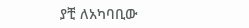ያቺ ለአካባቢው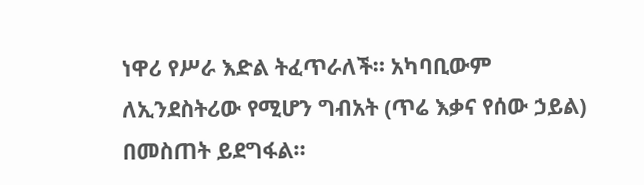ነዋሪ የሥራ እድል ትፈጥራለች። አካባቢውም ለኢንደስትሪው የሚሆን ግብአት (ጥሬ እቃና የሰው ኃይል) በመስጠት ይደግፋል።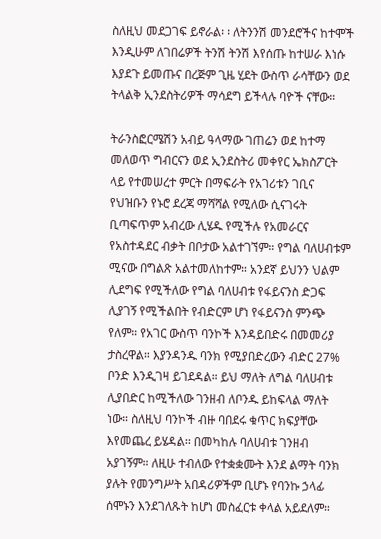ስለዚህ መደጋገፍ ይኖራል፡ ፡ ለትንንሽ መንደሮችና ከተሞች እንዲሁም ለገበሬዎች ትንሽ ትንሽ እየሰጡ ከተሠራ እነሱ እያደጉ ይመጡና በረጅም ጊዜ ሂደት ውስጥ ራሳቸውን ወደ ትላልቅ ኢንደስትሪዎች ማሳደግ ይችላሉ ባዮች ናቸው።

ትራንስፎርሜሽን አብይ ዓላማው ገጠሬን ወደ ከተማ መለወጥ ግብርናን ወደ ኢንደስትሪ መቀየር ኤክስፖርት ላይ የተመሠረተ ምርት በማፍራት የአገሪቱን ገቢና የህዝቡን የኑሮ ደረጃ ማሻሻል የሚለው ሲናገሩት ቢጣፍጥም አብረው ሊሄዱ የሚችሉ የአመራርና የአስተዳደር ብቃት በቦታው አልተገኘም። የግል ባለሀብቱም ሚናው በግልጽ አልተመለከተም። አንደኛ ይህንን ህልም ሊደግፍ የሚችለው የግል ባለሀብቱ የፋይናንስ ድጋፍ ሊያገኝ የሚችልበት የብድርም ሆነ የፋይናንስ ምንጭ የለም። የአገር ውስጥ ባንኮች እንዳይበድሩ በመመሪያ ታስረዋል። እያንዳንዱ ባንክ የሚያበድረውን ብድር 27% ቦንድ እንዲገዛ ይገደዳል። ይህ ማለት ለግል ባለሀብቱ ሊያበድር ከሚችለው ገንዘብ ለቦንዱ ይከፍላል ማለት ነው። ስለዚህ ባንኮች ብዙ ባበደሩ ቁጥር ክፍያቸው እየመጨረ ይሄዳል፡፡ በመካከሉ ባለሀብቱ ገንዘብ አያገኝም። ለዚሁ ተብለው የተቋቋሙት እንደ ልማት ባንክ ያሉት የመንግሥት አበዳሪዎችም ቢሆኑ የባንኩ ኃላፊ ሰሞኑን እንደገለጹት ከሆነ መስፈርቱ ቀላል አይደለም።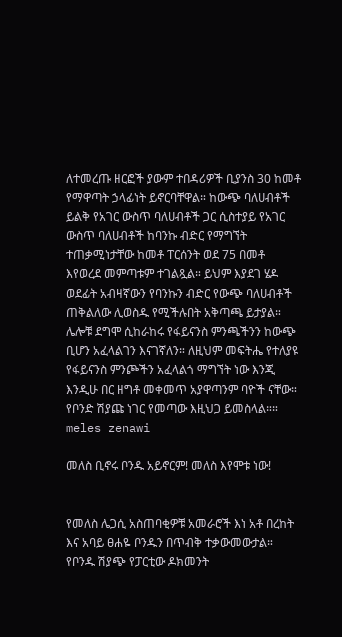ለተመረጡ ዘርፎች ያውም ተበዳሪዎች ቢያንስ 30 ከመቶ የማዋጣት ኃላፊነት ይኖርባቸዋል። ከውጭ ባለሀብቶች ይልቅ የአገር ውስጥ ባለሀብቶች ጋር ሲስተያይ የአገር ውስጥ ባለሀብቶች ከባንኩ ብድር የማግኘት ተጠቃሚነታቸው ከመቶ ፐርሰንት ወደ 75 በመቶ እየወረደ መምጣቱም ተገልጿል። ይህም እያደገ ሄዶ ወደፊት አብዛኛውን የባንኩን ብድር የውጭ ባለሀብቶች ጠቅልለው ሊወስዱ የሚችሉበት አቅጣጫ ይታያል።
ሌሎቹ ደግሞ ሲከራከሩ የፋይናንስ ምንጫችንን ከውጭ ቢሆን አፈላልገን እናገኛለን። ለዚህም መፍትሔ የተለያዩ የፋይናንስ ምንጮችን አፈላልጎ ማግኘት ነው እንጂ እንዲሁ በር ዘግቶ መቀመጥ አያዋጣንም ባዮች ናቸው። የቦንድ ሽያጩ ነገር የመጣው እዚህጋ ይመስላል።።
meles zenawi

መለስ ቢኖሩ ቦንዱ አይኖርም! መለስ እየሞቱ ነው!


የመለስ ሌጋሲ አስጠባቂዎቹ አመራሮች እነ አቶ በረከት እና አባይ ፀሐዬ ቦንዱን በጥብቅ ተቃውመውታል። የቦንዱ ሽያጭ የፓርቲው ዶክመንት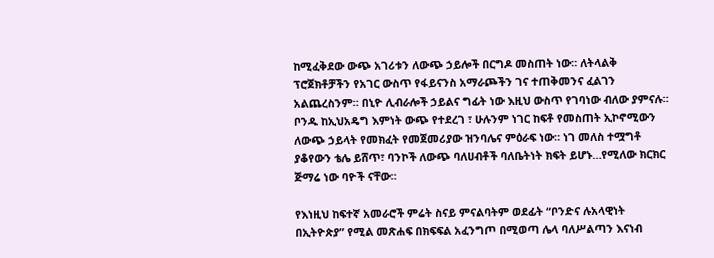ከሚፈቅደው ውጭ አገሪቱን ለውጭ ኃይሎች በርግዶ መስጠት ነው። ለትላልቅ ፕሮጀክቶቻችን የአገር ውስጥ የፋይናንስ አማራጮችን ገና ተጠቅመንና ፈልገን አልጨረስንም። በኒዮ ሊብራሎች ኃይልና ግፊት ነው እዚህ ውስጥ የገባነው ብለው ያምናሉ። ቦንዱ ከኢህአዴግ እምነት ውጭ የተደረገ ፣ ሁሉንም ነገር ከፍቶ የመስጠት ኢኮኖሚውን ለውጭ ኃይላት የመክፈት የመጀመሪያው ዝንባሌና ምዕራፍ ነው። ነገ መለስ ተሟግቶ ያቆየውን ቴሌ ይሸጥ፣ ባንኮች ለውጭ ባለሀብቶች ባለቤትነት ክፍት ይሆኑ…የሚለው ክርክር ጅማሬ ነው ባዮች ናቸው።

የእነዚህ ከፍተኛ አመራሮች ምሬት ስናይ ምናልባትም ወደፊት “ቦንድና ሉአላዊነት በኢትዮጵያ” የሚል መጽሐፍ በክፍፍል አፈንግጦ በሚወጣ ሌላ ባለሥልጣን እናነብ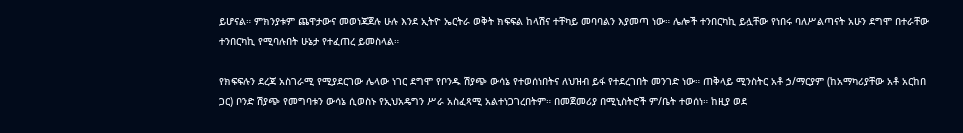ይሆናል። ምክንያቱም ጨዋታውና መወነጃጀሉ ሁሉ እንደ ኢትዮ ኤርትራ ወቅት ክፍፍል ከላሽና ተቸካይ መባባልን እያመጣ ነው። ሌሎች ተንበርካኪ ይሏቸው የነበሩ ባለሥልጣናት አሁን ደግሞ በተራቸው ተንበርካኪ የሚባሉበት ሁኔታ የተፈጠረ ይመስላል።

የክፍፍሉን ደረጃ አስገራሚ የሚያደርገው ሌላው ነገር ደግሞ የቦንዱ ሽያጭ ውሳኔ የተወሰነበትና ለህዝብ ይፋ የተደረገበት መንገድ ነው። ጠቅላይ ሚንስትር አቶ ኃ/ማርያም (ከአማካሪያቸው አቶ አርከበ ጋር) ቦንድ ሽያጭ የመግባቱን ውሳኔ ሲወስኑ የኢህአዴግን ሥራ አስፈጻሚ አልተነጋገረበትም። በመጀመሪያ በሚኒስትሮች ም/ቤት ተወሰነ። ከዚያ ወደ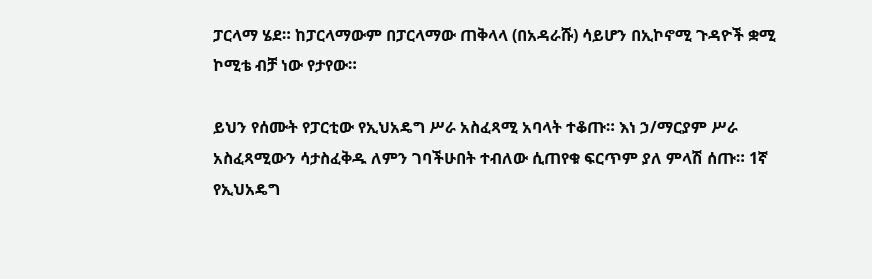ፓርላማ ሄደ። ከፓርላማውም በፓርላማው ጠቅላላ (በአዳራሹ) ሳይሆን በኢኮኖሚ ጉዳዮች ቋሚ ኮሚቴ ብቻ ነው የታየው።

ይህን የሰሙት የፓርቲው የኢህአዴግ ሥራ አስፈጻሚ አባላት ተቆጡ። እነ ኃ/ማርያም ሥራ አስፈጻሚውን ሳታስፈቅዱ ለምን ገባችሁበት ተብለው ሲጠየቁ ፍርጥም ያለ ምላሽ ሰጡ። 1ኛ የኢህአዴግ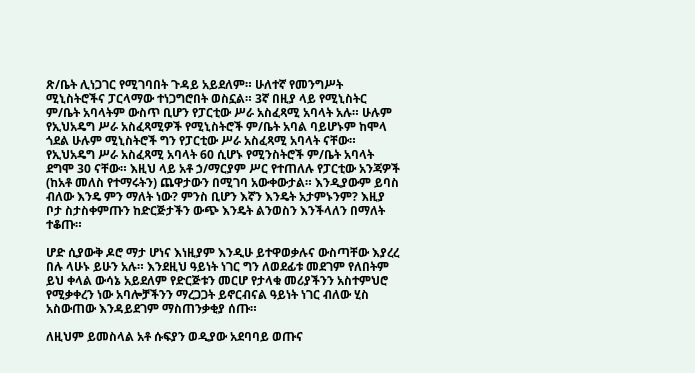ጽ/ቤት ሊነጋገር የሚገባበት ጉዳይ አይደለም። ሁለተኛ የመንግሥት ሚኒስትሮችና ፓርላማው ተነጋግሮበት ወስኗል። 3ኛ በዚያ ላይ የሚኒስትር ም/ቤት አባላትም ውስጥ ቢሆን የፓርቲው ሥራ አስፈጻሚ አባላት አሉ። ሁሉም የኢህአዴግ ሥራ አስፈጻሚዎች የሚኒስትሮች ም/ቤት አባል ባይሆኑም ከሞላ ጎደል ሁሉም ሚኒስትሮች ግን የፓርቲው ሥራ አስፈጻሚ አባላት ናቸው። የኢህአዴግ ሥራ አስፈጻሚ አባላት 60 ሲሆኑ የሚንስትሮች ም/ቤት አባላት ደግሞ 30 ናቸው። እዚህ ላይ አቶ ኃ/ማርያም ሥር የተጠለሉ የፓርቲው አንጃዎች (ከአቶ መለስ የተማሩትን) ጨዋታውን በሚገባ አውቀውታል። እንዲያውም ይባስ ብለው እንዴ ምን ማለት ነው? ምንስ ቢሆን እኛን እንዴት አታምኑንም? እዚያ ቦታ ስታስቀምጡን ከድርጅታችን ውጭ እንዴት ልንወስን እንችላለን በማለት ተቆጡ።

ሆድ ሲያውቅ ዶሮ ማታ ሆነና እነዚያም እንዲሁ ይተዋወቃሉና ውስጣቸው እያረረ በሉ ላሁኑ ይሁን አሉ። እንደዚህ ዓይነት ነገር ግን ለወደፊቱ መደገም የለበትም ይህ ቀላል ውሳኔ አይደለም የድርጅቱን መርሆ የታላቁ መሪያችንን አስተምህሮ የሚቃቀረን ነው አባሎቻችንን ማረጋጋት ይኖርብናል ዓይነት ነገር ብለው ሂስ አስውጠው እንዳይደገም ማስጠንቃቂያ ሰጡ።

ለዚህም ይመስላል አቶ ሱፍያን ወዲያው አደባባይ ወጡና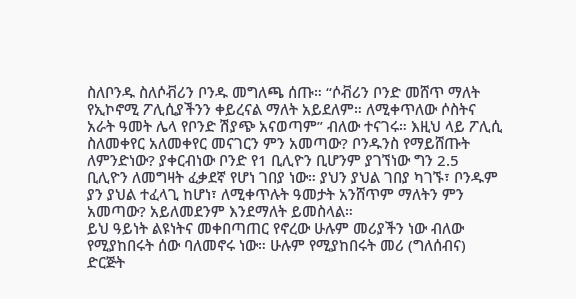ስለቦንዱ ስለሶቭሪን ቦንዱ መግለጫ ሰጡ። “ሶቭሪን ቦንድ መሸጥ ማለት የኢኮኖሚ ፖሊሲያችንን ቀይረናል ማለት አይደለም። ለሚቀጥለው ሶስትና አራት ዓመት ሌላ የቦንድ ሽያጭ አናወጣም” ብለው ተናገሩ። እዚህ ላይ ፖሊሲ ስለመቀየር አለመቀየር መናገርን ምን አመጣው? ቦንዱንስ የማይሸጡት ለምንድነው? ያቀርብነው ቦንድ የ1 ቢሊዮን ቢሆንም ያገኘነው ግን 2.5 ቢሊዮን ለመግዛት ፈቃደኛ የሆነ ገበያ ነው። ያህን ያህል ገበያ ካገኙ፣ ቦንዱም ያን ያህል ተፈላጊ ከሆነ፣ ለሚቀጥሉት ዓመታት አንሸጥም ማለትን ምን አመጣው? አይለመደንም እንደማለት ይመስላል።
ይህ ዓይነት ልዩነትና መቀበጣጠር የኖረው ሁሉም መሪያችን ነው ብለው የሚያከበሩት ሰው ባለመኖሩ ነው። ሁሉም የሚያከበሩት መሪ (ግለሰብና) ድርጅት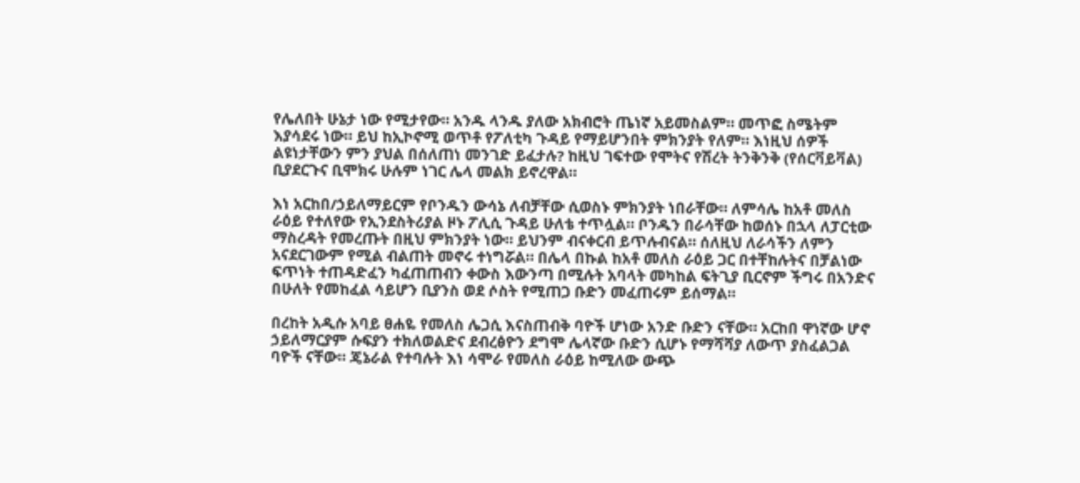የሌለበት ሁኔታ ነው የሚታየው። አንዱ ላንዱ ያለው አክብሮት ጤነኛ አይመስልም። መጥፎ ስሜትም እያሳደሩ ነው። ይህ ከኢኮኖሚ ወጥቶ የፖለቲካ ጉዳይ የማይሆንበት ምክንያት የለም። እነዚህ ሰዎች ልዩነታቸውን ምን ያህል በሰለጠነ መንገድ ይፈታሉ? ከዚህ ገፍተው የሞትና የሽረት ትንቅንቅ (የሰርቫይቫል) ቢያደርጉና ቢሞክሩ ሁሉም ነገር ሌላ መልክ ይኖረዋል።

እነ አርከበ/ኃይለማይርም የቦንዱን ውሳኔ ለብቻቸው ሲወስኑ ምክንያት ነበራቸው። ለምሳሌ ከአቶ መለስ ራዕይ የተለየው የኢንደስትሪያል ዞኑ ፖሊሲ ጉዳይ ሁለቴ ተጥሏል። ቦንዱን በራሳቸው ከወሰኑ በኋላ ለፓርቲው ማስረዳት የመረጡት በዚህ ምክንያት ነው። ይህንም ብናቀርብ ይጥሉብናል። ሰለዚህ ለራሳችን ለምን አናደርገውም የሚል ብልጠት መኖሩ ተነግሯል። በሌላ በኩል ከአቶ መለስ ራዕይ ጋር በተቸከሉትና በቻልነው ፍጥነት ተጠዳድፈን ካፈጠጠብን ቀውስ እውንጣ በሚሉት አባላት መካከል ፍትጊያ ቢርኖም ችግሩ በአንድና በሁለት የመከፈል ሳይሆን ቢያንስ ወደ ሶስት የሚጠጋ ቡድን መፈጠሩም ይሰማል።

በረከት አዲሱ አባይ ፀሐዬ የመለስ ሌጋሲ እናስጠብቅ ባዮች ሆነው አንድ ቡድን ናቸው። አርከበ ዋነኛው ሆኖ ኃይለማርያም ሱፍያን ተክለወልድና ደብረፅዮን ደግሞ ሌላኛው ቡድን ሲሆኑ የማሻሻያ ለውጥ ያስፈልጋል ባዮች ናቸው። ጄኔራል የተባሉት እነ ሳሞራ የመለስ ራዕይ ከሚለው ውጭ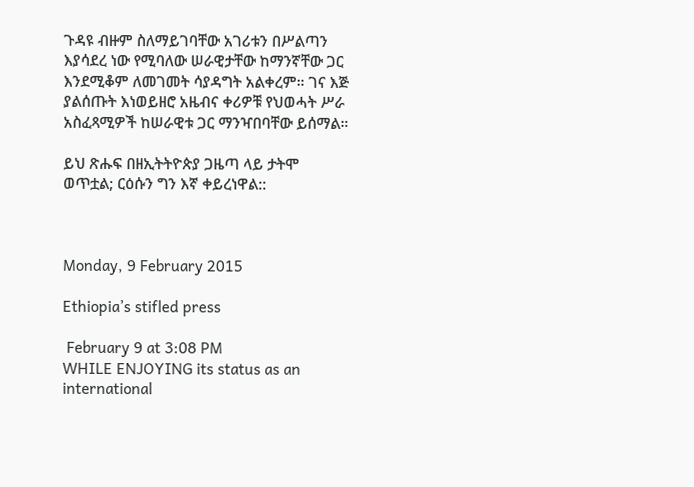ጉዳዩ ብዙም ስለማይገባቸው አገሪቱን በሥልጣን እያሳደረ ነው የሚባለው ሠራዊታቸው ከማንኛቸው ጋር እንደሚቆም ለመገመት ሳያዳግት አልቀረም። ገና እጅ ያልሰጡት እነወይዘሮ አዜብና ቀሪዎቹ የህወሓት ሥራ አስፈጻሚዎች ከሠራዊቱ ጋር ማንዣበባቸው ይሰማል።

ይህ ጽሑፍ በዘኢትትዮጵያ ጋዜጣ ላይ ታትሞ ወጥቷል; ርዕሱን ግን እኛ ቀይረነዋል::



Monday, 9 February 2015

Ethiopia’s stifled press

 February 9 at 3:08 PM
WHILE ENJOYING its status as an international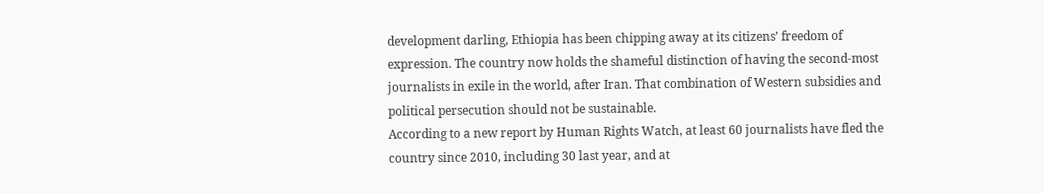development darling, Ethiopia has been chipping away at its citizens’ freedom of expression. The country now holds the shameful distinction of having the second-most journalists in exile in the world, after Iran. That combination of Western subsidies and political persecution should not be sustainable.
According to a new report by Human Rights Watch, at least 60 journalists have fled the country since 2010, including 30 last year, and at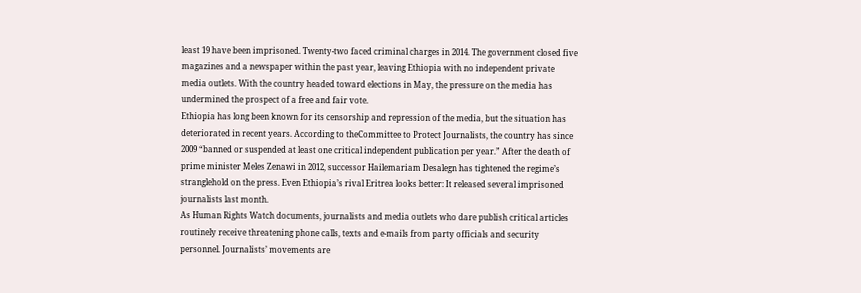least 19 have been imprisoned. Twenty-two faced criminal charges in 2014. The government closed five magazines and a newspaper within the past year, leaving Ethiopia with no independent private media outlets. With the country headed toward elections in May, the pressure on the media has undermined the prospect of a free and fair vote.
Ethiopia has long been known for its censorship and repression of the media, but the situation has deteriorated in recent years. According to theCommittee to Protect Journalists, the country has since 2009 “banned or suspended at least one critical independent publication per year.” After the death of prime minister Meles Zenawi in 2012, successor Hailemariam Desalegn has tightened the regime’s stranglehold on the press. Even Ethiopia’s rival Eritrea looks better: It released several imprisoned journalists last month.
As Human Rights Watch documents, journalists and media outlets who dare publish critical articles routinely receive threatening phone calls, texts and e-mails from party officials and security personnel. Journalists’ movements are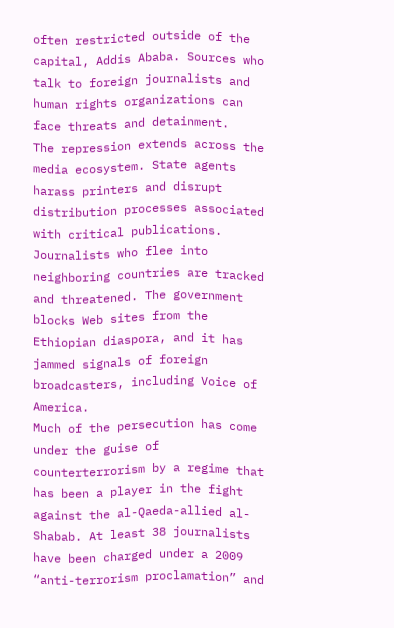often restricted outside of the capital, Addis Ababa. Sources who talk to foreign journalists and human rights organizations can face threats and detainment.
The repression extends across the media ecosystem. State agents harass printers and disrupt distribution processes associated with critical publications. Journalists who flee into neighboring countries are tracked and threatened. The government blocks Web sites from the Ethiopian diaspora, and it has jammed signals of foreign broadcasters, including Voice of America.
Much of the persecution has come under the guise of counterterrorism by a regime that has been a player in the fight against the al-Qaeda-allied al-Shabab. At least 38 journalists have been charged under a 2009 “anti-terrorism proclamation” and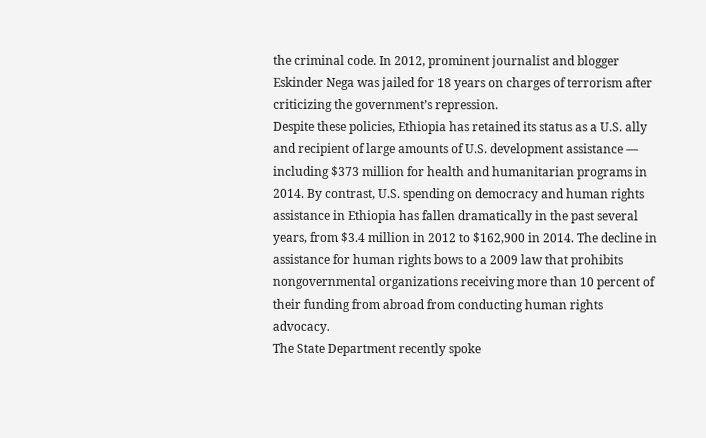the criminal code. In 2012, prominent journalist and blogger Eskinder Nega was jailed for 18 years on charges of terrorism after criticizing the government’s repression.
Despite these policies, Ethiopia has retained its status as a U.S. ally and recipient of large amounts of U.S. development assistance — including $373 million for health and humanitarian programs in 2014. By contrast, U.S. spending on democracy and human rights assistance in Ethiopia has fallen dramatically in the past several years, from $3.4 million in 2012 to $162,900 in 2014. The decline in assistance for human rights bows to a 2009 law that prohibits nongovernmental organizations receiving more than 10 percent of their funding from abroad from conducting human rights advocacy.
The State Department recently spoke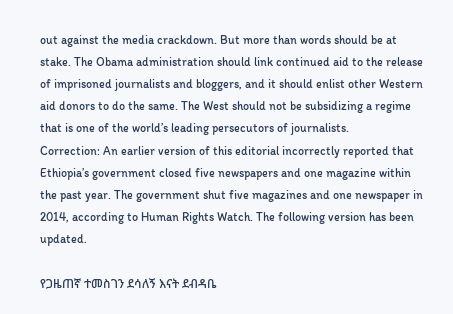out against the media crackdown. But more than words should be at stake. The Obama administration should link continued aid to the release of imprisoned journalists and bloggers, and it should enlist other Western aid donors to do the same. The West should not be subsidizing a regime that is one of the world’s leading persecutors of journalists.
Correction: An earlier version of this editorial incorrectly reported that Ethiopia’s government closed five newspapers and one magazine within the past year. The government shut five magazines and one newspaper in 2014, according to Human Rights Watch. The following version has been updated.

የጋዜጠኛ ተመስገን ደሳለኝ እናት ደብዳቤ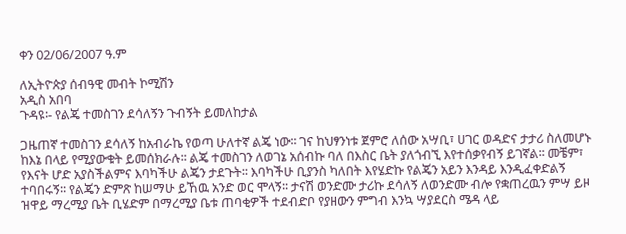ቀን 02/06/2007 ዓ.ም

ለኢትዮጵያ ሰብዓዊ መብት ኮሚሽን
አዲስ አበባ
ጉዳዩ፡- የልጄ ተመስገን ደሳለኝን ጉብኝት ይመለከታል

ጋዜጠኛ ተመስገን ደሳለኝ ከአብራኬ የወጣ ሁለተኛ ልጄ ነው፡፡ ገና ከህፃንነቱ ጀምሮ ለሰው አሣቢ፣ ሀገር ወዳድና ታታሪ ስለመሆኑ ከእኔ በላይ የሚያውቁት ይመሰክራሉ፡፡ ልጄ ተመስገን ለወገኔ አሰብኩ ባለ በእስር ቤት ያለጎብኚ እየተሰቃየብኝ ይገኛል፡፡ መቼም፣ የእናት ሆድ አያስችልምና እባካችሁ ልጄን ታደጉት፡፡ እባካችሁ ቢያንስ ካለበት እየሄድኩ የልጄን አይን እንዳይ እንዲፈቀድልኝ ተባበሩኝ፡፡ የልጄን ድምጽ ከሠማሁ ይኸዉ አንድ ወር ሞላኝ፡፡ ታናሽ ወንድሙ ታሪኩ ደሳለኝ ለወንድሙ ብሎ የቋጠረዉን ምሣ ይዞ ዝዋይ ማረሚያ ቤት ቢሄድም በማረሚያ ቤቱ ጠባቂዎች ተደብድቦ የያዘውን ምግብ እንኳ ሣያደርስ ሜዳ ላይ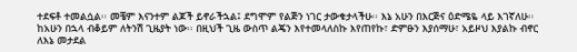ተደፍቶ ተመልሷል፡፡ መቼም እናንተም ልጆች ይኖራችኋል፤ ደግሞም የልጅን ነገር ታውቁታላችሁ፡፡ እኔ አሁን በእርጅና ዕድሜዬ ላይ እገኛለሁ፡፡ ከአሁን በኋላ ብቆይም ለትንሽ ጊዜያት ነው፡፡ በዚህች ጊዜ ውስጥ ልጄን እየተመላለስኩ እየጠየኩ፣ ድምፁን እያሰማሁ፣ አይዞህ እያልኩ ብኖር ለእኔ መታደል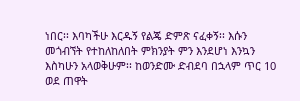ነበር፡፡ እባካችሁ እርዱኝ የልጄ ድምጽ ናፈቀኝ፡፡ እሱን መጎብኘት የተከለከለበት ምክንያት ምን እንደሆነ እንኳን እስካሁን አላወቅሁም፡፡ ከወንድሙ ድብደባ በኋላም ጥር 10 ወደ ጠዋት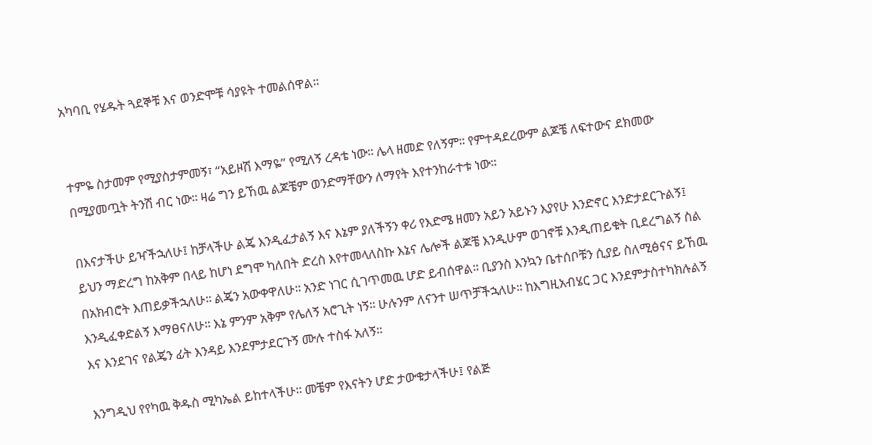አካባቢ የሄዱት ጓደኞቹ እና ወንድሞቹ ሳያዩት ተመልሰዋል፡፡


ተምዬ ስታመም የሚያስታምመኝ፣ “አይዞሽ እማዬ” የሚለኝ ረዳቴ ነው፡፡ ሌላ ዘመድ የለኝም፡፡ የምተዳደረውም ልጆቼ ለፍተውና ደክመው በሚያመጧት ትንሽ ብር ነው፡፡ ዛሬ ግን ይኸዉ ልጆቼም ወንድማቸውን ለማየት እየተንከራተቱ ነው፡፡

በእናታችሁ ይዣችኋለሁ፤ ከቻላችሁ ልጄ እንዲፈታልኝ እና እኔም ያለችኝን ቀሪ የእድሜ ዘመን አይን አይኑን እያየሁ እንድኖር እንድታደርጉልኝ፤ ይህን ማድረግ ከአቅም በላይ ከሆነ ደግሞ ካለበት ድረስ እየተመላለስኩ እኔና ሌሎች ልጆቼ እንዲሁም ወገኖቹ እንዲጠይቁት ቢደረግልኝ ስል በአክብሮት እጠይቃችኋለሁ፡፡ ልጄን አውቀዋለሁ፡፡ አንድ ነገር ሲገጥመዉ ሆድ ይብሰዋል፡፡ ቢያንስ እንኳን ቤተሰቦቹን ሲያይ ስለሚፅናና ይኸዉ እንዲፈቀድልኝ እማፀናለሁ፡፡ እኔ ምንም አቅም የሌለኝ አሮጊት ነኝ፡፡ ሁሉንም ለናንተ ሠጥቻችኋለሁ፡፡ ከእግዚአብሄር ጋር እንደምታስተካክሉልኝ እና እንደገና የልጄን ፊት እንዳይ እንደምታደርጉኝ ሙሉ ተስፋ አለኝ፡፡

እንግዲህ የየካዉ ቅዱስ ሚካኤል ይከተላችሁ፡፡ መቼም የእናትን ሆድ ታውቁታላችሁ፤ የልጅ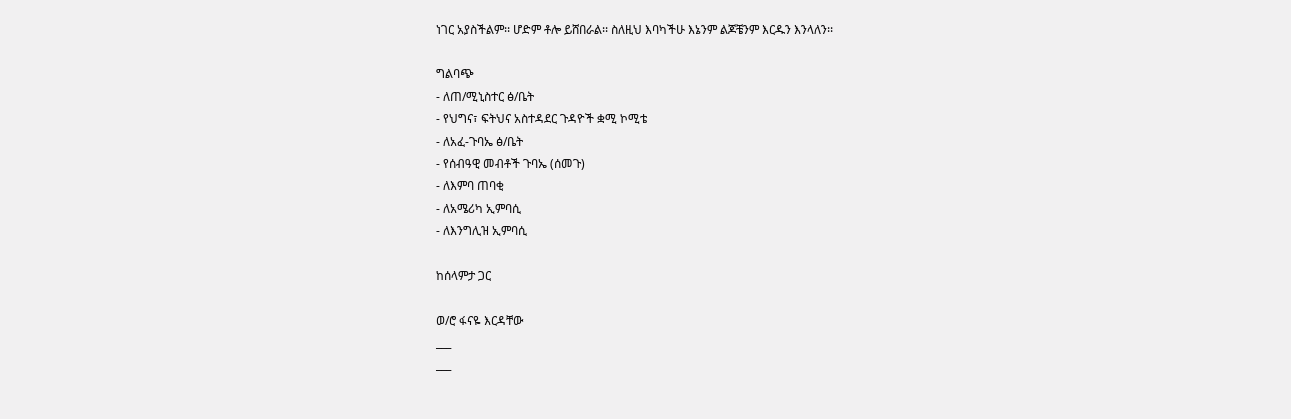ነገር አያስችልም፡፡ ሆድም ቶሎ ይሸበራል፡፡ ስለዚህ እባካችሁ እኔንም ልጆቼንም እርዱን እንላለን፡፡

ግልባጭ
- ለጠ/ሚኒስተር ፅ/ቤት
- የህግና፣ ፍትህና አስተዳደር ጉዳዮች ቋሚ ኮሚቴ
- ለአፈ-ጉባኤ ፅ/ቤት
- የሰብዓዊ መብቶች ጉባኤ (ሰመጉ)
- ለእምባ ጠባቂ
- ለአሜሪካ ኢምባሲ
- ለእንግሊዝ ኢምባሲ

ከሰላምታ ጋር

ወ/ሮ ፋናዬ እርዳቸው
___
___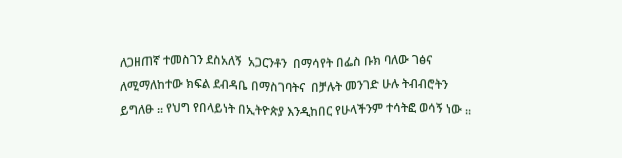ለጋዘጠኛ ተመስገን ደስአለኝ  አጋርንቶን  በማሳየት በፌስ ቡክ ባለው ገፅና ለሚማለከተው ክፍል ደብዳቤ በማስገባትና  በቻሉት መንገድ ሁሉ ትብብሮትን   ይግለፁ ᎓᎓ የህግ የበላይነት በኢትዮጵያ እንዲከበር የሁላችንም ተሳትፎ ወሳኝ ነው ᎓᎓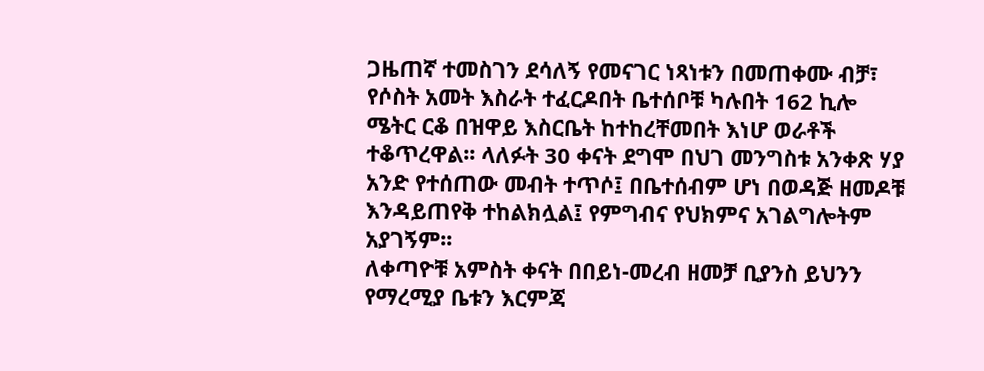ጋዜጠኛ ተመስገን ደሳለኝ የመናገር ነጻነቱን በመጠቀሙ ብቻ፣ የሶስት አመት እስራት ተፈርዶበት ቤተሰቦቹ ካሉበት 162 ኪሎ ሜትር ርቆ በዝዋይ እስርቤት ከተከረቸመበት እነሆ ወራቶች ተቆጥረዋል፡፡ ላለፉት 30 ቀናት ደግሞ በህገ መንግስቱ አንቀጽ ሃያ አንድ የተሰጠው መብት ተጥሶ፤ በቤተሰብም ሆነ በወዳጅ ዘመዶቹ እንዳይጠየቅ ተከልክሏል፤ የምግብና የህክምና አገልግሎትም አያገኝም፡፡
ለቀጣዮቹ አምስት ቀናት በበይነ-መረብ ዘመቻ ቢያንስ ይህንን የማረሚያ ቤቱን እርምጃ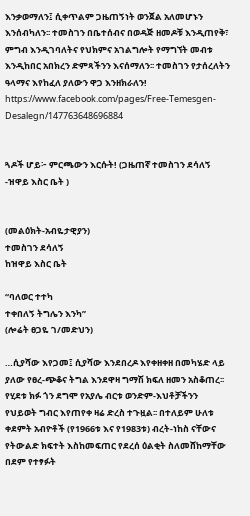እንቃወማለን፤ ሲቀጥልም ጋዜጠኝነት ወንጀል አለመሆኑን እንሰብካለን፡፡ ተመስገን በቤተሰብና በወዳጅ ዘመዶቹ እንዲጠየቅ፣ ምግብ እንዲገባለትና የህክምና አገልግሎት የማግኘት መብቱ እንዲከበር አበክረን ድምጻችንን እናሰማለን፡፡ ተመስገን የታሰረለትን ዓላማና እየከፈለ ያለውን ዋጋ እንዘክራለን!
https://www.facebook.com/pages/Free-Temesgen-Desalegn/147763648696884


ጓዶች ሆይ፦ ምርጫውን እርሱት! (ጋዜጠኛ ተመስገን ደሳለኝ -ዝዋይ እስር ቤት )


(መልዕክት-አብዬታዊያን)
ተመስገን ደሳለኝ
ከዝዋይ እስር ቤት

“ባለወር ተተካ
ተቀበለኝ ትግሌን እንካ”
(ሎሬት ፀጋዬ ገ/መድህን)

…ሲያሻው እየጋመ፤ ሲያሻው እንደበረዶ እየቀዘቀዘ በመካሄድ ላይ ያለው የፀረ-ጭቆና ትግል እንደዋዛ ግማሽ ክፍለ ዘመን አስቆጠረ፡፡ የሂደቱ ክፉ ጎን ደግሞ የአያሌ ብርቱ ወንድም-እህቶቻችንን የህይወት ግብር እየጠየቀ ዛሬ ድረስ ተጉዟል፡፡ በተለይም ሁለቱ ቀደምት አብዮቶች (የ1966ቱ እና የ1983ቱ) ብረት-ነከስ ናቸውና የትውልድ ክፍተት እስከመፍጠር የደረሰ ዕልቂት ስለመሸከማቸው በደም የተፃፉት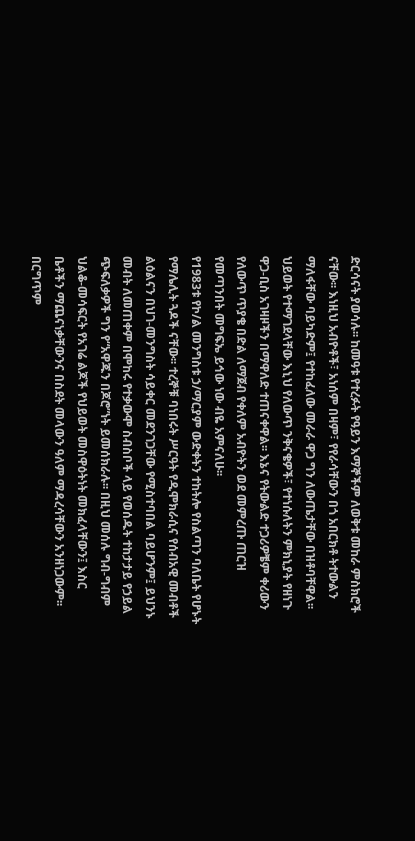ድርሳናት ያወሳሉ፡፡ ከመዓቱ የተረፉት የዓይን እማኞችም ለወቅቱ መከራ ምስክሮች ናቸው፡፡ እነዚህ አብዮቶች፣ አነሰም በዛም፣ የየራሳቸውን በጎ አበርክቶ ትተውልን ማለፋቸው ባይካድም፤ የተከፈለው መራራ ዋጋ ግን ለውጤታቸው በዝቶባቸዋል፡፡ ህይወት የተማገደላቸው እኒህ የለውጥ ንቅናቄዎች፣ የተነሱለትን ምክኒያት የዘነጉ ዋጋ-ቢስ አገዛዞችን በማዋለድ ተጠናቀዋል፡፡ እኔና የትውልድ ተጋሪዎቼም ቀሪውን የለውጥ ጥያቄ በድል ለማጀብ የቀለም አብዮትን ወደ መምረጡ ጠርዝ የመጣንበት መግፍኤ ይኅው ነው ብዬ አምናለሁ፡፡
የ1983ቱ የኮ/ል መንግስቱ ኃ/ማርያም ውድቀትን ተከትሎ የስልጣን ባለቤት የሆኑት የማሌሊት ጓዶች ናቸው፡፡ ተረኞቹ ባነበሩት ሥርዓት የዲሞክራሲና የሰብአዊ መብቶች ልዕልናን በህገ-መንግስት ሳይቀር መደንገጋቸው የሚስተባበል ባይሆንም፤ ይህንኑ መብት ለመጠቀም በሞከሩ የተቃውሞ ስብስቦች ላይ የወሰዱት ተከታታይ የኃይል ጭፍለቃዎች ግን የ“አዋጁን በጆሮ”ነት ይመሰክራሉ፡፡ በዚህ መሰሉ ግብ-ግብም ህልቆ-መሳፍርት የአገሬ ልጆች የህይወት መስዋዕትነት መክፈላቸውን፤ እስር ቤቶችን ማጨናነቃቸውንና በስደት መላውን ዓለም ማዳረሳቸውን አንዘነጋውም፡፡ በርግጥም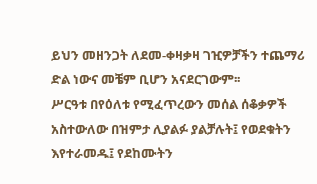ይህን መዘንጋት ለደመ-ቀዛቃዛ ገዢዎቻችን ተጨማሪ ድል ነውና መቼም ቢሆን አናደርገውም፡፡
ሥርዓቱ በየዕለቱ የሚፈጥረውን መሰል ሰቆቃዎች አስተውለው በዝምታ ሊያልፉ ያልቻሉት፤ የወደቁትን እየተራመዱ፤ የደከሙትን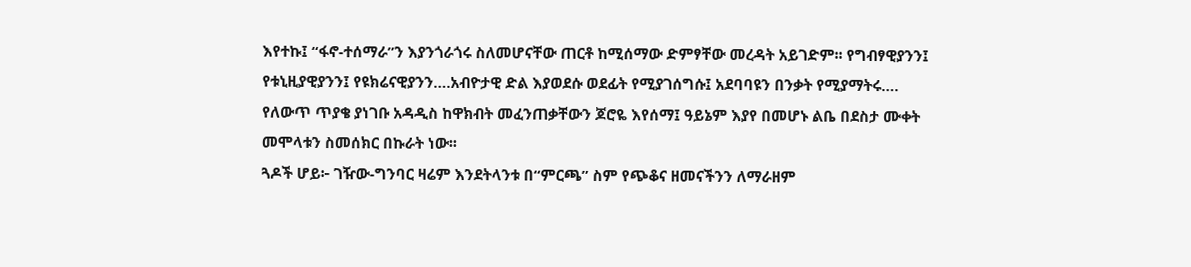እየተኩ፤ “ፋኖ-ተሰማራ”ን እያንጎራጎሩ ስለመሆናቸው ጠርቶ ከሚሰማው ድምፃቸው መረዳት አይገድም፡፡ የግብፃዊያንን፤ የቱኒዚያዊያንን፤ የዩክሬናዊያንን….አብዮታዊ ድል እያወደሱ ወደፊት የሚያገሰግሱ፤ አደባባዩን በንቃት የሚያማትሩ…. የለውጥ ጥያቄ ያነገቡ አዳዲስ ከዋክብት መፈንጠቃቸውን ጆሮዬ እየሰማ፤ ዓይኔም እያየ በመሆኑ ልቤ በደስታ ሙቀት መሞላቱን ስመሰክር በኩራት ነው፡፡
ጓዶች ሆይ፦ ገዥው-ግንባር ዛሬም እንደትላንቱ በ“ምርጫ” ስም የጭቆና ዘመናችንን ለማራዘም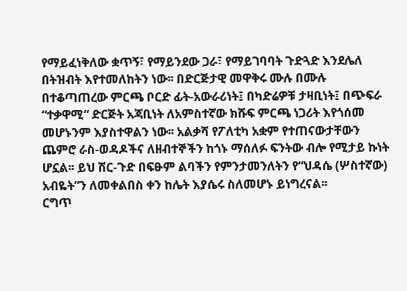የማይፈነቅለው ቋጥኝ፣ የማይንደው ጋራ፣ የማይገባባት ጉድጓድ እንደሌለ በትዝብት እየተመለከትን ነው፡፡ በድርጅታዊ መዋቅሩ ሙሉ በሙሉ በተቆጣጠረው ምርጫ ቦርድ ፊት-አውራሪነት፤ በካድሬዎቹ ታዛቢነት፤ በጭፍራ “ተቃዋሚ“ ድርጅት አጃቢነት ለአምስተኛው ክሹፍ ምርጫ ነጋሪት እየጎሰመ መሆኑንም እያስተዋልን ነው፡፡ አልቃሻ የፖለቲካ አቋም የተጠናውታቸውን ጨምሮ ራስ-ወዳዶችና ለዘብተኞችን ከጎኑ ማሰለፉ ፍንትው ብሎ የሚታይ ኩነት ሆኗል፡፡ ይህ ሽር-ጉድ በፍፁም ልባችን የምንታመንለትን የ“ህዳሴ (ሦስተኛው) አብዬት”ን ለመቀልበስ ቀን ከሌት እያሴሩ ስለመሆኑ ይነግረናል፡፡
ርግጥ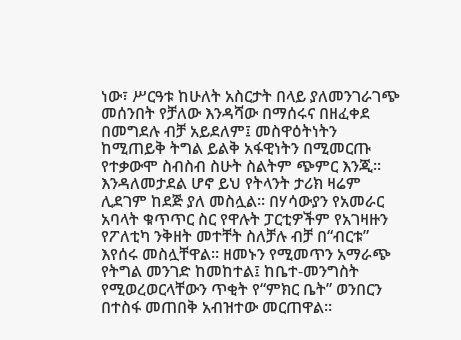ነው፣ ሥርዓቱ ከሁለት አስርታት በላይ ያለመንገራገጭ መሰንበት የቻለው እንዳሻው በማሰሩና በዘፈቀደ በመግደሉ ብቻ አይደለም፤ መስዋዕትነትን ከሚጠይቅ ትግል ይልቅ አፋዊነትን በሚመርጡ የተቃውሞ ስብስብ ስሁት ስልትም ጭምር እንጂ፡፡ እንዳለመታደል ሆኖ ይህ የትላንት ታሪክ ዛሬም ሊደገም ከደጅ ያለ መስሏል፡፡ በሃሳውያን የአመራር አባላት ቁጥጥር ስር የዋሉት ፓርቲዎችም የአገዛዙን የፖለቲካ ንቅዘት መተቸት ስለቻሉ ብቻ በ“ብርቱ” እየሰሩ መስሏቸዋል፡፡ ዘመኑን የሚመጥን አማራጭ የትግል መንገድ ከመከተል፤ ከቤተ-መንግስት የሚወረወርላቸውን ጥቂት የ“ምክር ቤት” ወንበርን በተስፋ መጠበቅ አብዝተው መርጠዋል፡፡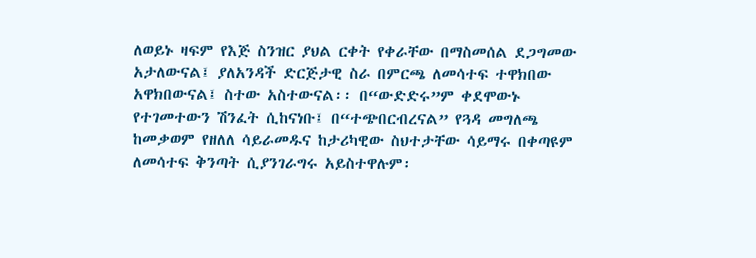ለወይኑ ዛፍም የእጅ ስንዝር ያህል ርቀት የቀራቸው በማስመሰል ደጋግመው አታለውናል፤ ያለአንዳች ድርጅታዊ ስራ በምርጫ ለመሳተፍ ተዋክበው አዋክበውናል፤ ስተው አስተውናል፡፡ በ“ውድድሩ”ም ቀደሞውኑ የተገመተውን ሽንፈት ሲከናነቡ፤ በ“ተጭበርብረናል” የጓዳ መግለጫ ከመቃወም የዘለለ ሳይራመዱና ከታሪካዊው ስህተታቸው ሳይማሩ በቀጣዩም ለመሳተፍ ቅንጣት ሲያንገራግሩ አይስተዋሉም፡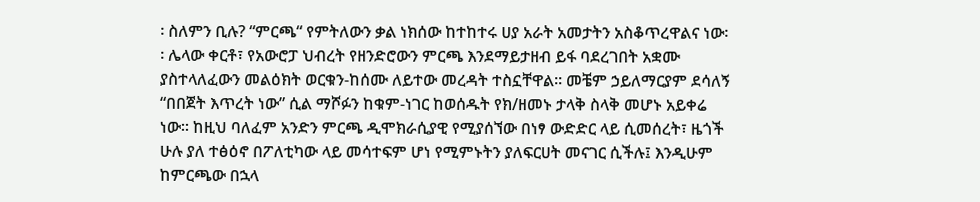፡ ስለምን ቢሉ? “ምርጫ“ የምትለውን ቃል ነክሰው ከተከተሩ ሀያ አራት አመታትን አስቆጥረዋልና ነው፡፡ ሌላው ቀርቶ፣ የአውሮፓ ህብረት የዘንድሮውን ምርጫ እንደማይታዘብ ይፋ ባደረገበት አቋሙ ያስተላለፈውን መልዕክት ወርቁን-ከሰሙ ለይተው መረዳት ተስኗቸዋል፡፡ መቼም ኃይለማርያም ደሳለኝ “በበጀት እጥረት ነው” ሲል ማሾፉን ከቁም-ነገር ከወሰዱት የክ/ዘመኑ ታላቅ ስላቅ መሆኑ አይቀሬ ነው፡፡ ከዚህ ባለፈም አንድን ምርጫ ዲሞክራሲያዊ የሚያሰኘው በነፃ ውድድር ላይ ሲመሰረት፣ ዜጎች ሁሉ ያለ ተፅዕኖ በፖለቲካው ላይ መሳተፍም ሆነ የሚምኑትን ያለፍርሀት መናገር ሲችሉ፤ እንዲሁም ከምርጫው በኋላ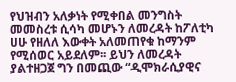የህዝብን አለቃነት የሚቀበል መንግስት መመስረቱ ሲሳካ መሆኑን ለመረዳት ከፖለቲካ ሀሁ የዘለለ እውቀት አለመጠየቁ ከማንም የሚሰወር አይደለም፡፡ ይህን ለመረዳት ያልተዘጋጀ ግን በመጪው “ዲሞክራሲያዊና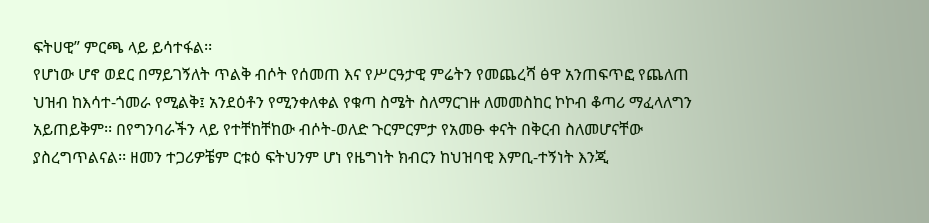ፍትሀዊ” ምርጫ ላይ ይሳተፋል፡፡
የሆነው ሆኖ ወደር በማይገኝለት ጥልቅ ብሶት የሰመጠ እና የሥርዓታዊ ምሬትን የመጨረሻ ፅዋ አንጠፍጥፎ የጨለጠ ህዝብ ከእሳተ-ጎመራ የሚልቅ፤ አንደዕቶን የሚንቀለቀል የቁጣ ስሜት ስለማርገዙ ለመመስከር ኮኮብ ቆጣሪ ማፈላለግን አይጠይቅም፡፡ በየግንባራችን ላይ የተቸከቸከው ብሶት-ወለድ ጉርምርምታ የአመፁ ቀናት በቅርብ ስለመሆናቸው ያስረግጥልናል፡፡ ዘመን ተጋሪዎቼም ርቱዕ ፍትህንም ሆነ የዜግነት ክብርን ከህዝባዊ እምቢ-ተኝነት እንጂ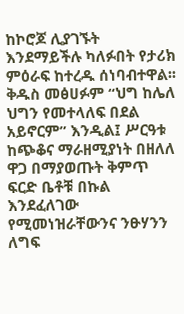ከኮሮጆ ሊያገኙት እንደማይችሉ ካለፉበት የታሪክ ምዕራፍ ከተረዱ ሰነባብተዋል፡፡ ቅዱስ መፅሀፉም “ህግ ከሌለ ህግን የመተላለፍ በደል አይኖርም” እንዲል፤ ሥርዓቱ ከጭቆና ማራዘሚያነት በዘለለ ዋጋ በማያወጡት ቅምጥ ፍርድ ቤቶቹ በኩል እንደፈለገው የሚመነዝራቸውንና ንፁሃንን ለግፍ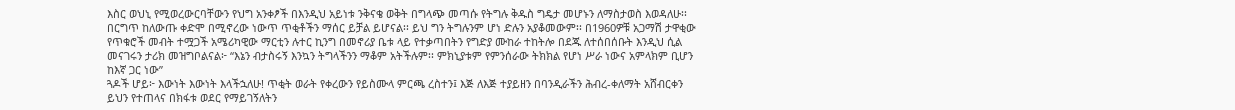እስር ወህኒ የሚወረውርባቸውን የህግ አንቀፆች በእንዲህ አይነቱ ንቅናቄ ወቅት በግላጭ መጣሱ የትግሉ ቅዱስ ግዴታ መሆኑን ለማስታወስ እወዳለሁ፡፡ በርግጥ ከለውጡ ቀድሞ በሚኖረው ነውጥ ጥቂቶችን ማሰር ይቻል ይሆናል፡፡ ይህ ግን ትግሉንም ሆነ ድሉን አያቆመውም፡፡ በ1960ዎቹ አጋማሽ ታዋቂው የጥቁሮች መብት ተሟጋች አሜሪካዊው ማርቲን ሉተር ኪንግ በመኖሪያ ቤቱ ላይ የተቃጣበትን የግድያ ሙከራ ተከትሎ በደጁ ለተሰበሰቡት እንዲህ ሲል መናገሩን ታሪክ መዝግቦልናል፦ “እኔን ብታስሩኝ እንኳን ትግላችንን ማቆም አትችሉም፡፡ ምክኒያቱም የምንሰራው ትክክል የሆነ ሥራ ነውና አምላክም ቢሆን ከእኛ ጋር ነው”
ጓዶች ሆይ፦ እውነት እውነት እላችኋለሁ! ጥቂት ወራት የቀረውን የይስሙላ ምርጫ ረስተን፤ እጅ ለእጅ ተያይዘን በባንዲራችን ሕብረ-ቀለማት አሸብርቀን ይህን የተጠላና በክፋቱ ወደር የማይገኝለትን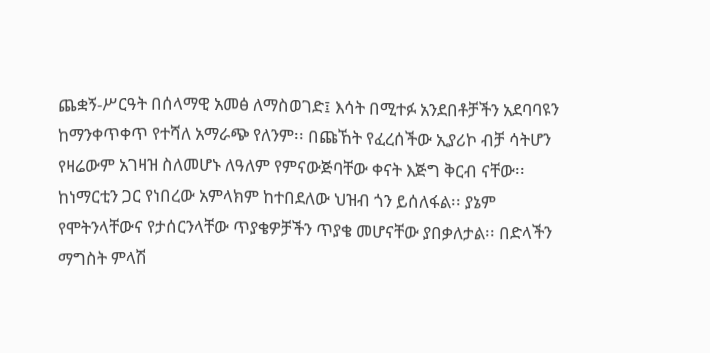ጨቋኝ-ሥርዓት በሰላማዊ አመፅ ለማስወገድ፤ እሳት በሚተፉ አንደበቶቻችን አደባባዩን ከማንቀጥቀጥ የተሻለ አማራጭ የለንም፡፡ በጩኸት የፈረሰችው ኢያሪኮ ብቻ ሳትሆን የዛሬውም አገዛዝ ስለመሆኑ ለዓለም የምናውጅባቸው ቀናት እጅግ ቅርብ ናቸው፡፡ ከነማርቲን ጋር የነበረው አምላክም ከተበደለው ህዝብ ጎን ይሰለፋል፡፡ ያኔም የሞትንላቸውና የታሰርንላቸው ጥያቄዎቻችን ጥያቄ መሆናቸው ያበቃለታል፡፡ በድላችን ማግስት ምላሽ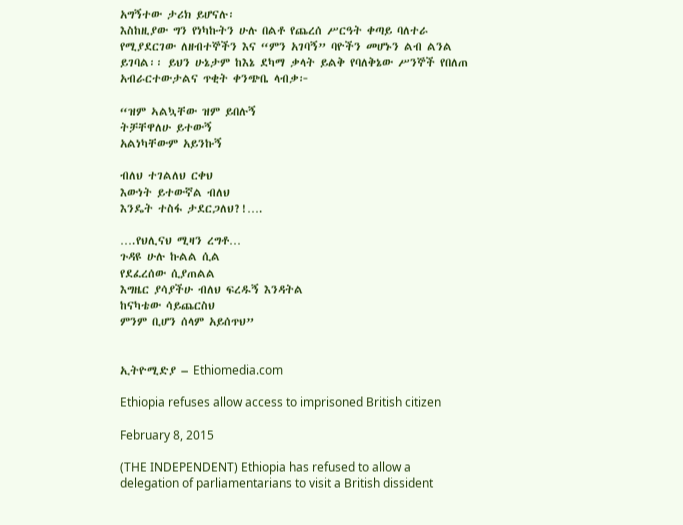አግኝተው ታሪክ ይሆናሉ፡
እስከዚያው ግን የነካኩትን ሁሉ በልቶ የጨረሰ ሥርዓት ቀጣይ ባለተራ የሚያደርገው ለዘብተኞችን እና “ምን አገባኝ” ባዮችን መሆኑን ልብ ልንል ይገባል፡፡ ይህን ሁኔታም ከእኔ ደካማ ቃላት ይልቅ የባለቅኔው ሥንኞች የበለጠ አብራርተውታልና ጥቂት ቀንጭቤ ላብቃ፦

“ዝም ኣልኳቸው ዝም ይበሉኝ
ትቻቸዋለሁ ይተውኝ
አልነካቸውም አይንኩኝ

ብለህ ተገልለህ ርቀህ
እውነት ይተውኛል ብለህ
እንዴት ተስፋ ታደርጋለህ?!….

….የህሊናህ ሚዛን ረግቶ…
ጉዳዩ ሁሉ ኩልል ሲል
የደፈረሰው ሲያጠልል
እግዜር ያሳያችሁ ብለህ ፍረዱኝ እንዳትል
ከናካቴው ሳይጨርስህ
ምንም ቢሆን ሰላም አይሰጥህ”


ኢትዮሚድያ – Ethiomedia.com

Ethiopia refuses allow access to imprisoned British citizen

February 8, 2015

(THE INDEPENDENT) Ethiopia has refused to allow a delegation of parliamentarians to visit a British dissident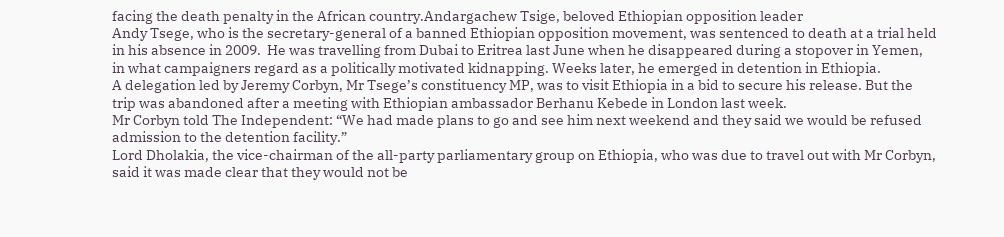facing the death penalty in the African country.Andargachew Tsige, beloved Ethiopian opposition leader
Andy Tsege, who is the secretary-general of a banned Ethiopian opposition movement, was sentenced to death at a trial held in his absence in 2009.  He was travelling from Dubai to Eritrea last June when he disappeared during a stopover in Yemen, in what campaigners regard as a politically motivated kidnapping. Weeks later, he emerged in detention in Ethiopia.
A delegation led by Jeremy Corbyn, Mr Tsege’s constituency MP, was to visit Ethiopia in a bid to secure his release. But the trip was abandoned after a meeting with Ethiopian ambassador Berhanu Kebede in London last week.
Mr Corbyn told The Independent: “We had made plans to go and see him next weekend and they said we would be refused admission to the detention facility.”
Lord Dholakia, the vice-chairman of the all-party parliamentary group on Ethiopia, who was due to travel out with Mr Corbyn, said it was made clear that they would not be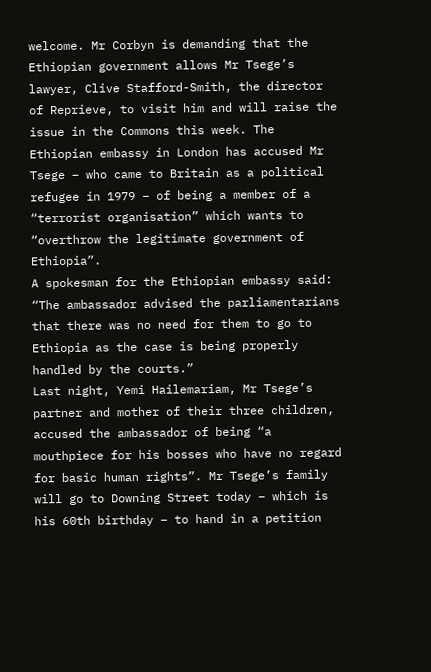welcome. Mr Corbyn is demanding that the Ethiopian government allows Mr Tsege’s lawyer, Clive Stafford-Smith, the director of Reprieve, to visit him and will raise the issue in the Commons this week. The Ethiopian embassy in London has accused Mr Tsege – who came to Britain as a political refugee in 1979 – of being a member of a “terrorist organisation” which wants to “overthrow the legitimate government of Ethiopia”.
A spokesman for the Ethiopian embassy said: “The ambassador advised the parliamentarians that there was no need for them to go to Ethiopia as the case is being properly handled by the courts.”
Last night, Yemi Hailemariam, Mr Tsege’s partner and mother of their three children, accused the ambassador of being “a mouthpiece for his bosses who have no regard for basic human rights”. Mr Tsege’s family will go to Downing Street today – which is his 60th birthday – to hand in a petition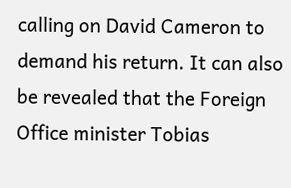calling on David Cameron to demand his return. It can also be revealed that the Foreign Office minister Tobias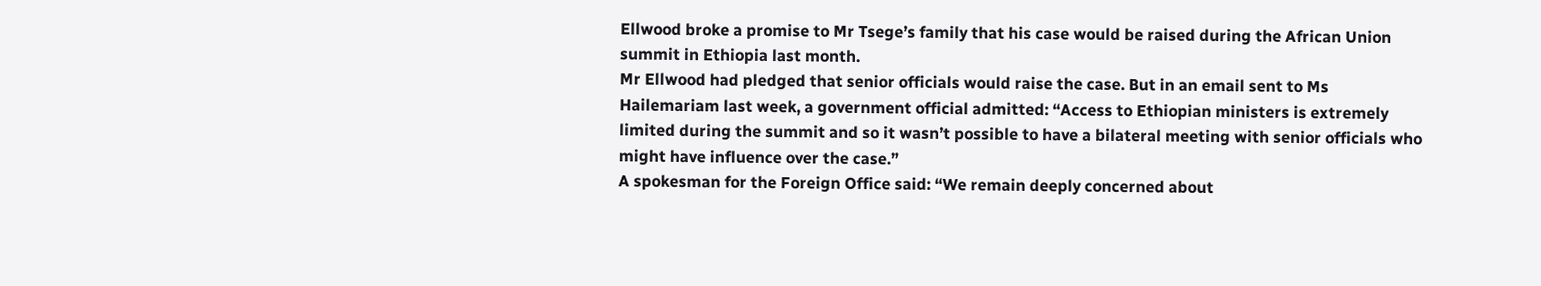Ellwood broke a promise to Mr Tsege’s family that his case would be raised during the African Union summit in Ethiopia last month.
Mr Ellwood had pledged that senior officials would raise the case. But in an email sent to Ms Hailemariam last week, a government official admitted: “Access to Ethiopian ministers is extremely limited during the summit and so it wasn’t possible to have a bilateral meeting with senior officials who might have influence over the case.”
A spokesman for the Foreign Office said: “We remain deeply concerned about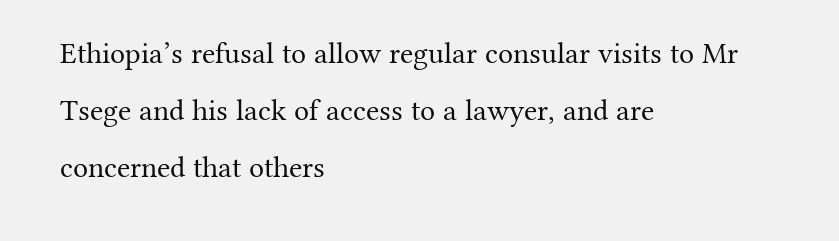Ethiopia’s refusal to allow regular consular visits to Mr Tsege and his lack of access to a lawyer, and are concerned that others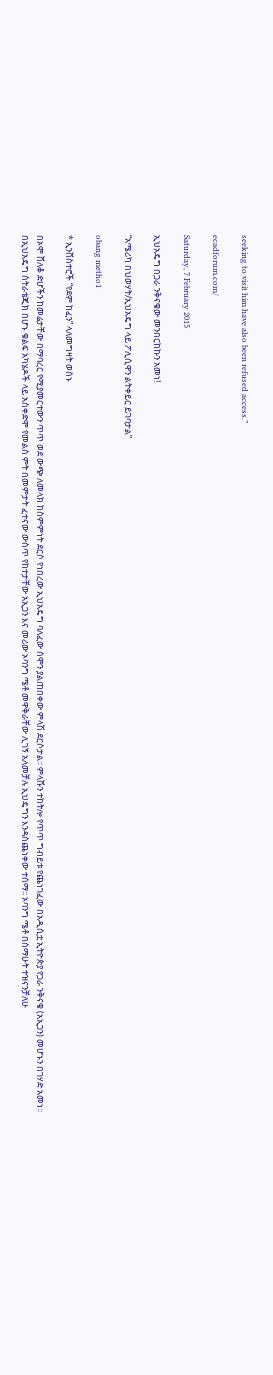seeking to visit him have also been refused access.”

ecadforum.com/

Saturday, 7 February 2015

ኢህአዴግ በጋራ ንቅናቄው መንበርከኩን አመነ!

“አሜሪካ በህወሃት/ኢህአዴግ ላይ ፖሊሲዋን ልትቀይር ይገባታል”

obang metho1

* ኢንቨስተሮች “የደም ከፈን” ላለመግዛት ወሰኑ

በኦሞ ሸለቆ ድሆችን ከመሬታቸው በማባረር የሚያመርተውን ጥጥ ወደ ውጭ ለመላክ ከስምምነት ደርሶ የነበረው ኢህአዴግ ባለፈው ሰሞን ያልጠበቀው ምላሽ ደርሶታል፡፡ ምላሹን ተከትሎ የጥጥ ግብይቱ የጨነገፈው በአዲሲቷ ኢትዮጵያ የጋራ ንቅናቄ (አኢጋን) መሆኑን በገሃድ አመነ፡፡ በኢህአዴግ ስትራቴጂክ በሆኑ ቁልፍ አካሄዶች ላይ አስቀድሞ የመልስ ምት በመምታት ፈተናው ውስጥ የከተታቸው አኢጋን እና መሪው ኦባንግ ሜቶ መዋቅራቸው ሊገኝ አለመቻሉ ኢህዴግን እንዳስጨነቀው ተሰማ፡፡ ኦባንግ ሜቶ በሰማሁት ተዝናንቻለሁ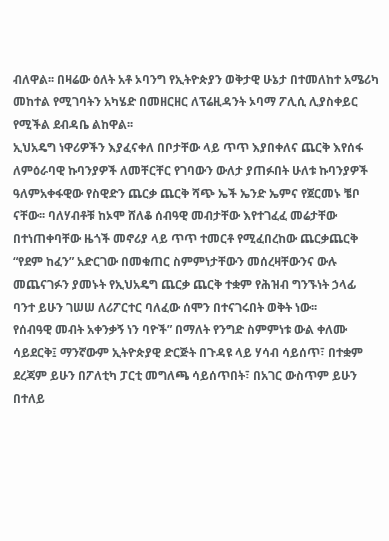ብለዋል፡፡ በዛሬው ዕለት አቶ ኦባንግ የኢትዮጵያን ወቅታዊ ሁኔታ በተመለከተ አሜሪካ መከተል የሚገባትን አካሄድ በመዘርዘር ለፕሬዚዳንት ኦባማ ፖሊሲ ሊያስቀይር የሚችል ደብዳቤ ልከዋል፡፡
ኢህአዴግ ነዋሪዎችን እያፈናቀለ በቦታቸው ላይ ጥጥ እያበቀለና ጨርቅ እየሰፋ ለምዕራባዊ ኩባንያዎች ለመቸርቸር የገባውን ውለታ ያጠፉበት ሁለቱ ኩባንያዎች ዓለምአቀፋዊው የስዊድን ጨርቃ ጨርቅ ሻጭ ኤች ኤንድ ኤምና የጀርመኑ ቼቦ ናቸው፡፡ ባለሃብቶቹ ከኦሞ ሸለቆ ሰብዓዊ መብታቸው እየተገፈፈ መሬታቸው በተነጠቀባቸው ዜጎች መኖሪያ ላይ ጥጥ ተመርቶ የሚፈበረከው ጨርቃጨርቅ “የደም ከፈን” አድርገው በመቁጠር ስምምነታቸውን መሰረዛቸውንና ውሉ መጨናገፉን ያመኑት የኢህአዴግ ጨርቃ ጨርቅ ተቋም የሕዝብ ግንኙነት ኃላፊ ባንተ ይሁን ገሠሠ ለሪፖርተር ባለፈው ሰሞን በተናገሩበት ወቅት ነው፡፡
የሰብዓዊ መብት አቀንቃኝ ነን ባዮች” በማለት የንግድ ስምምነቱ ውል ቀለሙ ሳይደርቅ፤ ማንኛውም ኢትዮጵያዊ ድርጅት በጉዳዩ ላይ ሃሳብ ሳይሰጥ፣ በተቋም ደረጃም ይሁን በፖለቲካ ፓርቲ መግለጫ ሳይሰጥበት፣ በአገር ውስጥም ይሁን በተለይ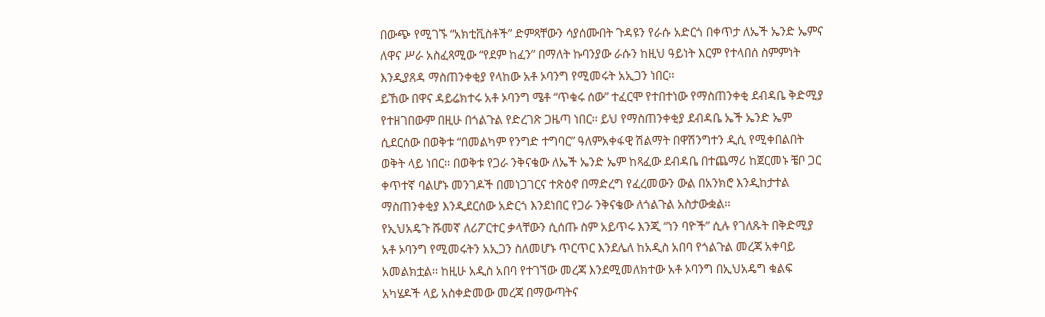በውጭ የሚገኙ “አክቲቪስቶች” ድምጻቸውን ሳያሰሙበት ጉዳዩን የራሱ አድርጎ በቀጥታ ለኤች ኤንድ ኤምና ለዋና ሥራ አስፈጻሚው “የደም ከፈን” በማለት ኩባንያው ራሱን ከዚህ ዓይነት እርም የተላበሰ ስምምነት እንዲያጸዳ ማስጠንቀቂያ የላከው አቶ ኦባንግ የሚመሩት አኢጋን ነበር፡፡
ይኸው በዋና ዳይሬክተሩ አቶ ኦባንግ ሜቶ “ጥቁሩ ሰው” ተፈርሞ የተበተነው የማስጠንቀቂ ደብዳቤ ቅድሚያ የተዘገበውም በዚሁ በጎልጉል የድረገጽ ጋዜጣ ነበር፡፡ ይህ የማስጠንቀቂያ ደብዳቤ ኤች ኤንድ ኤም ሲደርሰው በወቅቱ “በመልካም የንግድ ተግባር” ዓለምአቀፋዊ ሽልማት በዋሽንግተን ዲሲ የሚቀበልበት ወቅት ላይ ነበር፡፡ በወቅቱ የጋራ ንቅናቄው ለኤች ኤንድ ኤም ከጻፈው ደብዳቤ በተጨማሪ ከጀርመኑ ቼቦ ጋር ቀጥተኛ ባልሆኑ መንገዶች በመነጋገርና ተጽዕኖ በማድረግ የፈረመውን ውል በአንክሮ እንዲከታተል ማስጠንቀቂያ እንዲደርሰው አድርጎ እንደነበር የጋራ ንቅናቄው ለጎልጉል አስታውቋል፡፡
የኢህአዴጉ ሹመኛ ለሪፖርተር ቃላቸውን ሲሰጡ ስም አይጥሩ እንጂ “ነን ባዮች” ሲሉ የገለጹት በቅድሚያ አቶ ኦባንግ የሚመሩትን አኢጋን ስለመሆኑ ጥርጥር እንደሌለ ከአዲስ አበባ የጎልጉል መረጃ አቀባይ አመልክቷል፡፡ ከዚሁ አዲስ አበባ የተገኘው መረጃ እንደሚመለክተው አቶ ኦባንግ በኢህአዴግ ቁልፍ አካሄዶች ላይ አስቀድመው መረጃ በማውጣትና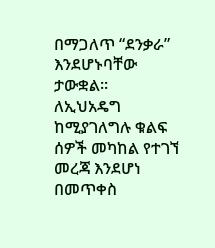በማጋለጥ “ደንቃራ” እንደሆኑባቸው ታውቋል፡፡
ለኢህአዴግ ከሚያገለግሉ ቁልፍ ሰዎች መካከል የተገኘ መረጃ እንደሆነ በመጥቀስ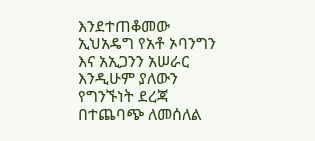እንደተጠቆመው ኢህአዴግ የአቶ ኦባንግን እና አኢጋንን አሠራር እንዲሁም ያለውን የግንኙነት ደረጃ በተጨባጭ ለመሰለል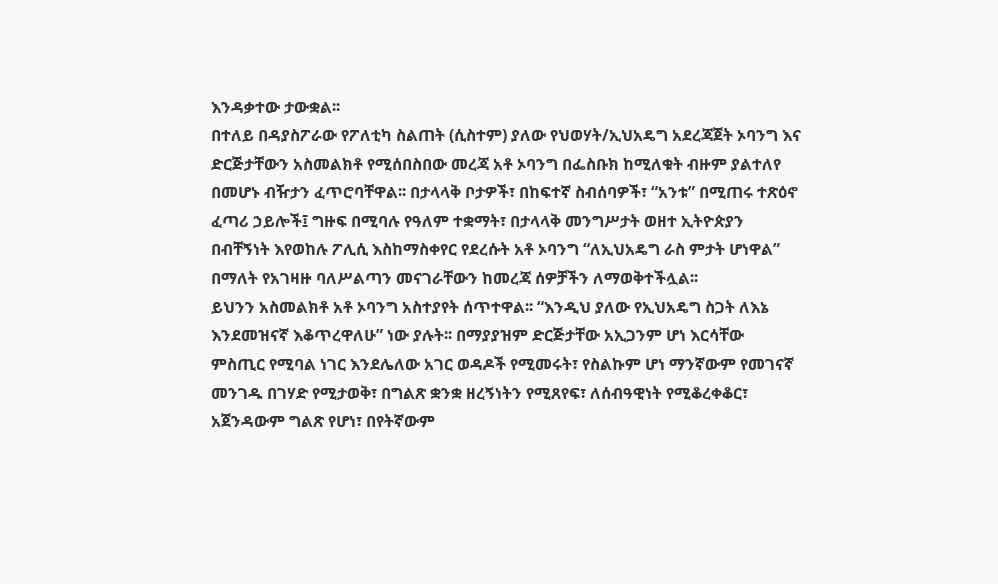እንዳቃተው ታውቋል፡፡
በተለይ በዳያስፖራው የፖለቲካ ስልጠት (ሲስተም) ያለው የህወሃት/ኢህአዴግ አደረጃጀት ኦባንግ እና ድርጅታቸውን አስመልክቶ የሚሰበስበው መረጃ አቶ ኦባንግ በፌስቡክ ከሚለቁት ብዙም ያልተለየ በመሆኑ ብዥታን ፈጥሮባቸዋል፡፡ በታላላቅ ቦታዎች፣ በከፍተኛ ስብሰባዎች፣ “አንቱ” በሚጠሩ ተጽዕኖ ፈጣሪ ኃይሎች፤ ግዙፍ በሚባሉ የዓለም ተቋማት፣ በታላላቅ መንግሥታት ወዘተ ኢትዮጵያን በብቸኝነት እየወከሉ ፖሊሲ እስከማስቀየር የደረሱት አቶ ኦባንግ “ለኢህአዴግ ራስ ምታት ሆነዋል” በማለት የአገዛዙ ባለሥልጣን መናገራቸውን ከመረጃ ሰዎቻችን ለማወቅተችሏል፡፡
ይህንን አስመልክቶ አቶ ኦባንግ አስተያየት ሰጥተዋል፡፡ “እንዲህ ያለው የኢህአዴግ ስጋት ለእኔ እንደመዝናኛ እቆጥረዋለሁ” ነው ያሉት፡፡ በማያያዝም ድርጅታቸው አኢጋንም ሆነ እርሳቸው ምስጢር የሚባል ነገር እንደሌለው አገር ወዳዶች የሚመሩት፣ የስልኩም ሆነ ማንኛውም የመገናኛ መንገዱ በገሃድ የሚታወቅ፣ በግልጽ ቋንቋ ዘረኝነትን የሚጸየፍ፣ ለሰብዓዊነት የሚቆረቀቆር፣ አጀንዳውም ግልጽ የሆነ፣ በየትኛውም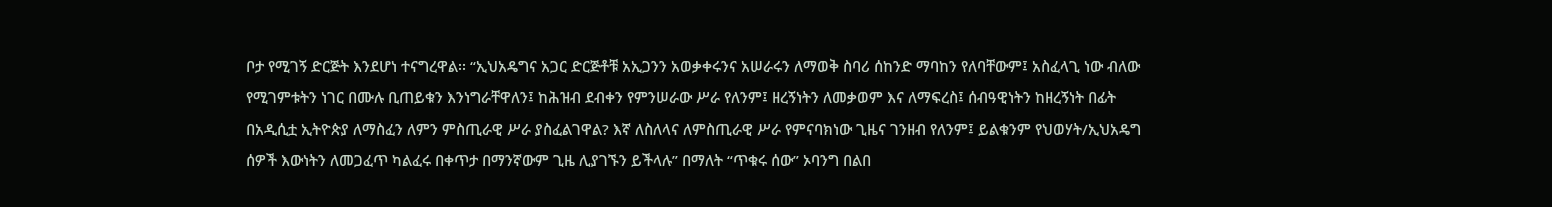ቦታ የሚገኝ ድርጅት እንደሆነ ተናግረዋል፡፡ “ኢህአዴግና አጋር ድርጅቶቹ አኢጋንን አወቃቀሩንና አሠራሩን ለማወቅ ስባሪ ሰከንድ ማባከን የለባቸውም፤ አስፈላጊ ነው ብለው የሚገምቱትን ነገር በሙሉ ቢጠይቁን እንነግራቸዋለን፤ ከሕዝብ ደብቀን የምንሠራው ሥራ የለንም፤ ዘረኝነትን ለመቃወም እና ለማፍረስ፤ ሰብዓዊነትን ከዘረኝነት በፊት በአዲሲቷ ኢትዮጵያ ለማስፈን ለምን ምስጢራዊ ሥራ ያስፈልገዋል? እኛ ለስለላና ለምስጢራዊ ሥራ የምናባክነው ጊዜና ገንዘብ የለንም፤ ይልቁንም የህወሃት/ኢህአዴግ ሰዎች እውነትን ለመጋፈጥ ካልፈሩ በቀጥታ በማንኛውም ጊዜ ሊያገኙን ይችላሉ” በማለት “ጥቁሩ ሰው” ኦባንግ በልበ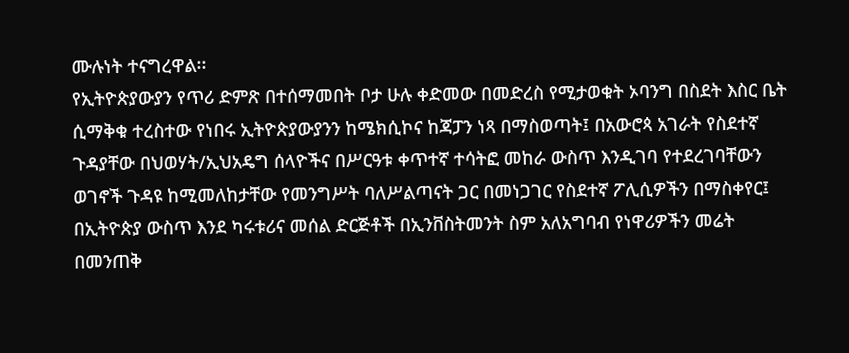ሙሉነት ተናግረዋል፡፡
የኢትዮጵያውያን የጥሪ ድምጽ በተሰማመበት ቦታ ሁሉ ቀድመው በመድረስ የሚታወቁት ኦባንግ በስደት እስር ቤት ሲማቅቁ ተረስተው የነበሩ ኢትዮጵያውያንን ከሜክሲኮና ከጃፓን ነጻ በማስወጣት፤ በአውሮጳ አገራት የስደተኛ ጉዳያቸው በህወሃት/ኢህአዴግ ሰላዮችና በሥርዓቱ ቀጥተኛ ተሳትፎ መከራ ውስጥ እንዲገባ የተደረገባቸውን ወገኖች ጉዳዩ ከሚመለከታቸው የመንግሥት ባለሥልጣናት ጋር በመነጋገር የስደተኛ ፖሊሲዎችን በማስቀየር፤ በኢትዮጵያ ውስጥ እንደ ካሩቱሪና መሰል ድርጅቶች በኢንቨስትመንት ስም አለአግባብ የነዋሪዎችን መሬት በመንጠቅ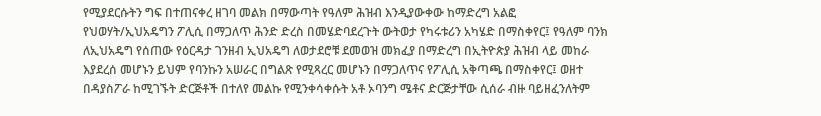የሚያደርሱትን ግፍ በተጠናቀረ ዘገባ መልክ በማውጣት የዓለም ሕዝብ እንዲያውቀው ከማድረግ አልፎ የህወሃት/ኢህአዴግን ፖሊሲ በማጋለጥ ሕንድ ድረስ በመሄድባደረጉት ውትወታ የካሩቱሪን አካሄድ በማስቀየር፤ የዓለም ባንክ ለኢህአዴግ የሰጠው የዕርዳታ ገንዘብ ኢህአዴግ ለወታደሮቹ ደመወዝ መክፈያ በማድረግ በኢትዮጵያ ሕዝብ ላይ መከራ እያደረሰ መሆኑን ይህም የባንኩን አሠራር በግልጽ የሚጻረር መሆኑን በማጋለጥና የፖሊሲ አቅጣጫ በማስቀየር፤ ወዘተ በዳያስፖራ ከሚገኙት ድርጅቶች በተለየ መልኩ የሚንቀሳቀሱት አቶ ኦባንግ ሜቶና ድርጅታቸው ሲሰራ ብዙ ባይዘፈንለትም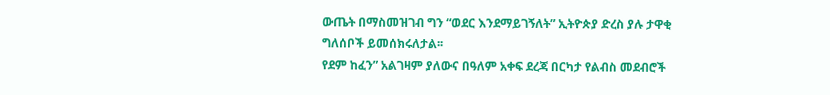ውጤት በማስመዝገብ ግን “ወደር እንደማይገኝለት” ኢትዮጵያ ድረስ ያሉ ታዋቂ ግለሰቦች ይመሰክሩለታል፡፡
የደም ከፈን” አልገዛም ያለውና በዓለም አቀፍ ደረጃ በርካታ የልብስ መደብሮች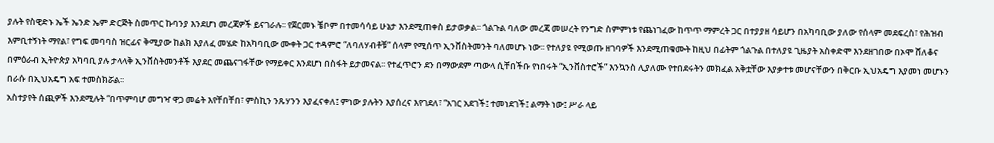ያሉት የስዊድኑ ኤች ኤንድ ኤም ድርጅት ስመጥር ኩባንያ እንደሆነ መረጃዎች ይናገራሉ፡፡ የጀርመኑ ቼቦም በተመሳሳይ ሁኔታ እንደሚጠቀስ ይታወቃል፡፡ ጎልጉል ባለው መረጃ መሠረት የንግድ ስምምነቱ የጨነገፈው ከጥጥ ማምረት ጋር በተያያዘ ሳይሆን በአካባቢው ያለው የሰላም መደፍረስ፣ የሕዝብ እምቢተኝነት ማየል፣ የግፍ መባባስ ዝርፊና ቅሚያው ከልክ እያለፈ መሄድ ከአካባቢው ሙቀት ጋር ተዳምሮ “ለባለሃብቶቹ” ሰላም የሚሰጥ ኢንቨስትመንት ባለመሆኑ ነው፡፡ የተለያዩ የሚወጡ ዘገባዎች እንደሚጠቁሙት ከዚህ በፊትም ጎልጉል በተለያዩ ጊዜያት አስቀድሞ እንደዘገበው በኦሞ ሸለቆና በምዕራብ ኢትዮጵያ አካባቢ ያሉ ታላላቅ ኢንቨስትመንቶች እያደር መጨናገፋቸው የማይቀር እንደሆነ በስፋት ይታመናል፡፡ የተፈጥሮን ደን በማውደም ጣውላ ሲቸበችቡ የነበሩት “ኢንቨስተሮች” እንኳንስ ሊያለሙ የተበደሩትን መክፈል አቅቷቸው እያቃተቱ መሆናቸውን በቅርቡ ኢህአዴግ እያመነ መሆኑን በራሱ በኢህአዴግ አፍ ተመስክሯል፡፡
አስተያየት ሰጪዎች እንደሚሉት “በጥምባሆ መግዣ ዋጋ መሬት እየቸበቸበ፣ ምስኪን ንጹሃንን እያፈናቀለ፤ ምነው ያሉትን እያሰረና እየገደለ፣ “አገር አደገች፤ ተመነደገች፤ ልማት ነው፤ ሥራ ላይ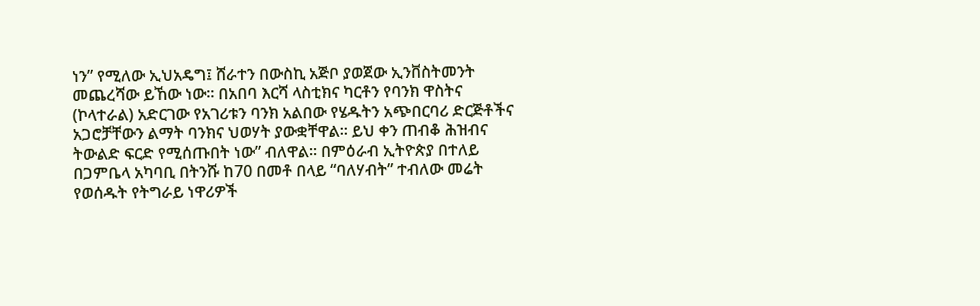ነን” የሚለው ኢህአዴግ፤ ሸራተን በውስኪ አጅቦ ያወጀው ኢንቨስትመንት መጨረሻው ይኸው ነው፡፡ በአበባ እርሻ ላስቲክና ካርቶን የባንክ ዋስትና (ኮላተራል) አድርገው የአገሪቱን ባንክ አልበው የሄዱትን አጭበርባሪ ድርጅቶችና አጋሮቻቸውን ልማት ባንክና ህወሃት ያውቋቸዋል፡፡ ይህ ቀን ጠብቆ ሕዝብና ትውልድ ፍርድ የሚሰጡበት ነው” ብለዋል፡፡ በምዕራብ ኢትዮጵያ በተለይ በጋምቤላ አካባቢ በትንሹ ከ70 በመቶ በላይ “ባለሃብት” ተብለው መሬት የወሰዱት የትግራይ ነዋሪዎች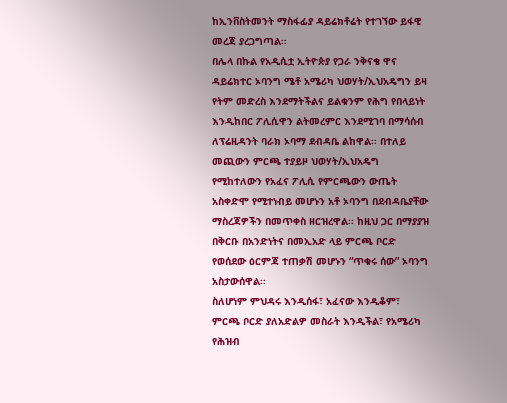ከኢንቨስትመንት ማስፋፊያ ዳይሬክቶሬት የተገኘው ይፋዊ መረጃ ያረጋግጣል፡፡
በሌላ በኩል የአዲሲቷ ኢትዮጵያ የጋራ ንቅናቄ ዋና ዳይሬክተር ኦባንግ ሜቶ አሜሪካ ህወሃት/ኢህአዴግን ይዛ የትም መድረስ እንደማትችልና ይልቁንም የሕግ የበላይነት እንዲከበር ፖሊሲዋን ልትመረምር እንደሚገባ በማሳሰብ ለፕሬዚዳንት ባራክ ኦባማ ደብዳቤ ልከዋል፡፡ በተለይ መጪውን ምርጫ ተያይዞ ህወሃት/ኢህአዴግ የሚከተለውን የአፈና ፖሊሲ የምርጫውን ውጤት አስቀድሞ የሚተነብይ መሆኑን አቶ ኦባንግ በደብዳቤያቸው ማስረጃዎችን በመጥቀስ ዘርዝረዋል፡፡ ከዚህ ጋር በማያያዝ በቅርቡ በአንድነትና በመኢአድ ላይ ምርጫ ቦርድ የወሰደው ዕርምጃ ተጠቃሽ መሆኑን “ጥቁሩ ሰው” ኦባንግ አስታውሰዋል፡፡
ስለሆነም ምህዳሩ እንዲሰፋ፣ አፈናው እንዲቆም፣ ምርጫ ቦርድ ያለአድልዎ መስራት እንዲችል፣ የአሜሪካ የሕዝብ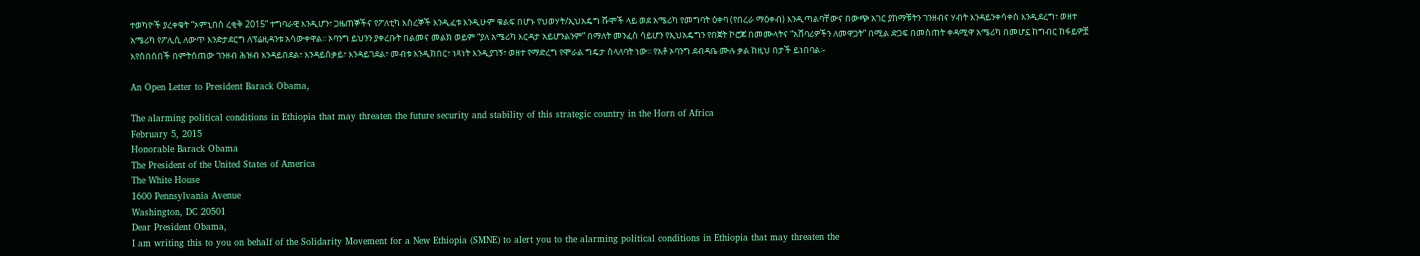ተወካዮች ያረቀቁት “ኦምኒበስ ረቂቅ 2015” ተግባራዊ እንዲሆን፣ ጋዜጠኞችና የፖለቲካ እስረኞች እንዲፈቱ እንዲሁም ቁልፍ በሆኑ የህወሃት/ኢህአዴግ ሹሞች ላይ ወደ አሜሪካ የመግባት ዕቀባ (የበረራ ማዕቀብ) እንዲጣልባቸውና በውጭ አገር ያከማቹትን ገንዘብና ሃብት እንዳይንቀሳቀስ እንዲደረግ፣ ወዘተ አሜሪካ የፖሊሲ ለውጥ እንድታደርግ ለፕሬዚዳንቱ አሳውቀዋል፡፡ ኦባንግ ይህንን ያቀረቡት በልመና መልክ ወይም “ያለ አሜሪካ እርዳታ አይሆንልንም” በማለት መንፈስ ሳይሆን የኢህአዴግን የበጀት ኮሮጆ በመሙላትና “አሸባሪዎችን ለመዋጋት” በሚል ድጋፍ በመስጠት ቀዳሚዋ አሜሪካ በመሆኗ ከግብር ከፋይዎቿ እየሰበሰበች በምትሰጠው ገንዘብ ሕዝብ እንዳይበደል፣ እንዳይሰቃይ፣ እንዳይገደል፣ መብቱ እንዲከበር፣ ነጻነት እንዲያገኝ፣ ወዘተ የማድረግ የሞራል ግዴታ ስላለባት ነው፡፡ የአቶ ኦባንግ ደብዳቤ ሙሉ ቃል ከዚህ በታች ይነበባል፡-

An Open Letter to President Barack Obama,

The alarming political conditions in Ethiopia that may threaten the future security and stability of this strategic country in the Horn of Africa
February 5, 2015
Honorable Barack Obama
The President of the United States of America
The White House
1600 Pennsylvania Avenue
Washington, DC 20501
Dear President Obama,
I am writing this to you on behalf of the Solidarity Movement for a New Ethiopia (SMNE) to alert you to the alarming political conditions in Ethiopia that may threaten the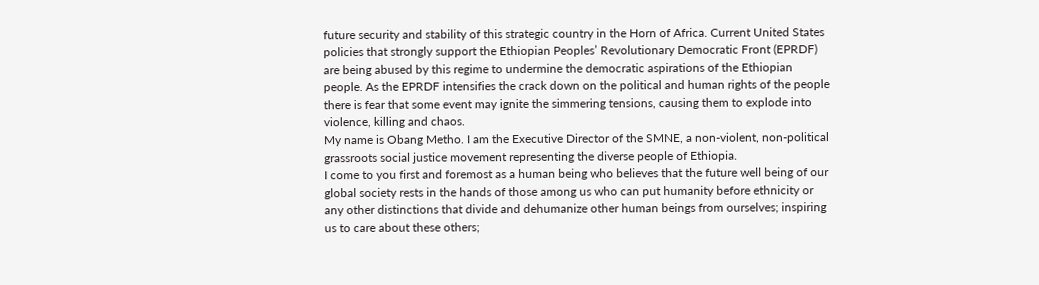future security and stability of this strategic country in the Horn of Africa. Current United States policies that strongly support the Ethiopian Peoples’ Revolutionary Democratic Front (EPRDF) are being abused by this regime to undermine the democratic aspirations of the Ethiopian people. As the EPRDF intensifies the crack down on the political and human rights of the people there is fear that some event may ignite the simmering tensions, causing them to explode into violence, killing and chaos.
My name is Obang Metho. I am the Executive Director of the SMNE, a non-violent, non-political grassroots social justice movement representing the diverse people of Ethiopia.
I come to you first and foremost as a human being who believes that the future well being of our global society rests in the hands of those among us who can put humanity before ethnicity or any other distinctions that divide and dehumanize other human beings from ourselves; inspiring us to care about these others;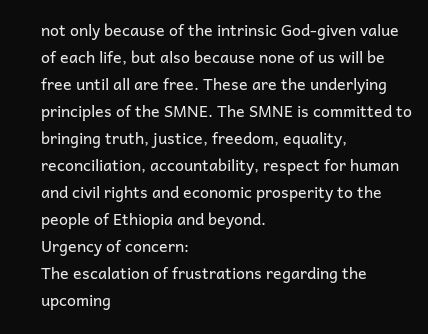not only because of the intrinsic God-given value of each life, but also because none of us will be free until all are free. These are the underlying principles of the SMNE. The SMNE is committed to bringing truth, justice, freedom, equality, reconciliation, accountability, respect for human and civil rights and economic prosperity to the people of Ethiopia and beyond.
Urgency of concern:
The escalation of frustrations regarding the upcoming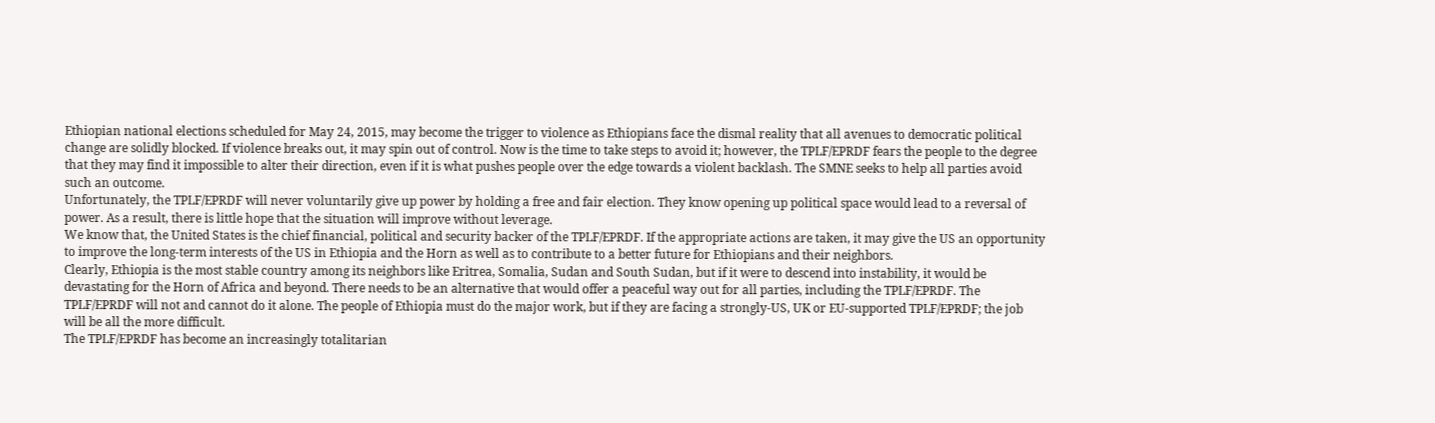Ethiopian national elections scheduled for May 24, 2015, may become the trigger to violence as Ethiopians face the dismal reality that all avenues to democratic political change are solidly blocked. If violence breaks out, it may spin out of control. Now is the time to take steps to avoid it; however, the TPLF/EPRDF fears the people to the degree that they may find it impossible to alter their direction, even if it is what pushes people over the edge towards a violent backlash. The SMNE seeks to help all parties avoid such an outcome.
Unfortunately, the TPLF/EPRDF will never voluntarily give up power by holding a free and fair election. They know opening up political space would lead to a reversal of power. As a result, there is little hope that the situation will improve without leverage.
We know that, the United States is the chief financial, political and security backer of the TPLF/EPRDF. If the appropriate actions are taken, it may give the US an opportunity to improve the long-term interests of the US in Ethiopia and the Horn as well as to contribute to a better future for Ethiopians and their neighbors.
Clearly, Ethiopia is the most stable country among its neighbors like Eritrea, Somalia, Sudan and South Sudan, but if it were to descend into instability, it would be devastating for the Horn of Africa and beyond. There needs to be an alternative that would offer a peaceful way out for all parties, including the TPLF/EPRDF. The TPLF/EPRDF will not and cannot do it alone. The people of Ethiopia must do the major work, but if they are facing a strongly-US, UK or EU-supported TPLF/EPRDF; the job will be all the more difficult.
The TPLF/EPRDF has become an increasingly totalitarian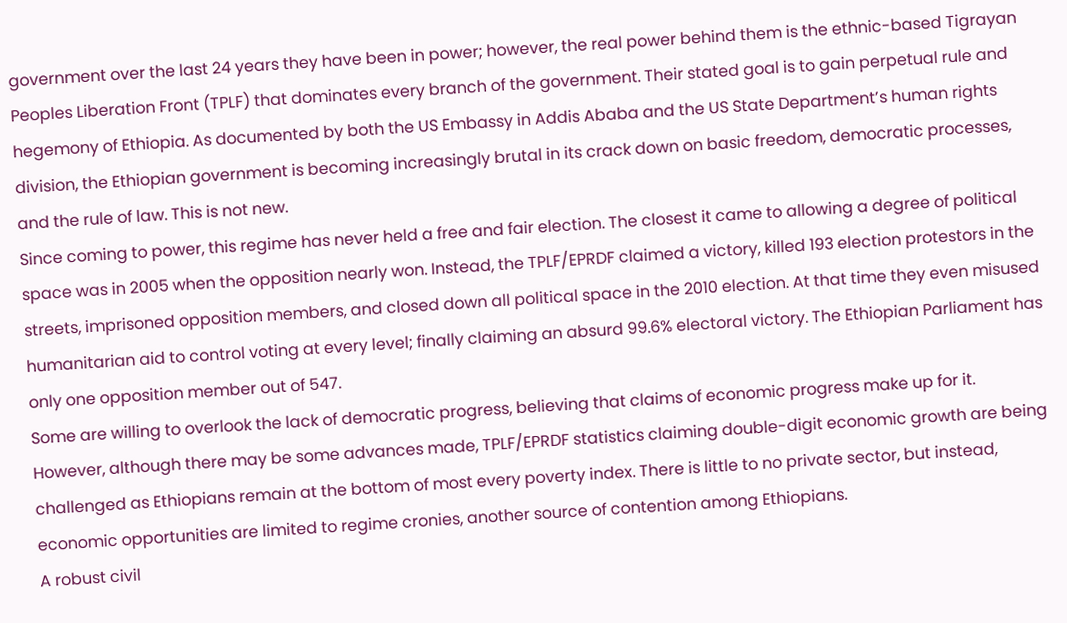government over the last 24 years they have been in power; however, the real power behind them is the ethnic-based Tigrayan Peoples Liberation Front (TPLF) that dominates every branch of the government. Their stated goal is to gain perpetual rule and hegemony of Ethiopia. As documented by both the US Embassy in Addis Ababa and the US State Department’s human rights division, the Ethiopian government is becoming increasingly brutal in its crack down on basic freedom, democratic processes, and the rule of law. This is not new.
Since coming to power, this regime has never held a free and fair election. The closest it came to allowing a degree of political space was in 2005 when the opposition nearly won. Instead, the TPLF/EPRDF claimed a victory, killed 193 election protestors in the streets, imprisoned opposition members, and closed down all political space in the 2010 election. At that time they even misused humanitarian aid to control voting at every level; finally claiming an absurd 99.6% electoral victory. The Ethiopian Parliament has only one opposition member out of 547.
Some are willing to overlook the lack of democratic progress, believing that claims of economic progress make up for it. However, although there may be some advances made, TPLF/EPRDF statistics claiming double-digit economic growth are being challenged as Ethiopians remain at the bottom of most every poverty index. There is little to no private sector, but instead, economic opportunities are limited to regime cronies, another source of contention among Ethiopians.
A robust civil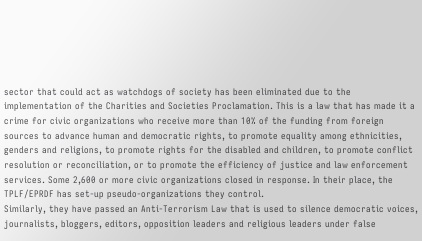sector that could act as watchdogs of society has been eliminated due to the implementation of the Charities and Societies Proclamation. This is a law that has made it a crime for civic organizations who receive more than 10% of the funding from foreign sources to advance human and democratic rights, to promote equality among ethnicities, genders and religions, to promote rights for the disabled and children, to promote conflict resolution or reconciliation, or to promote the efficiency of justice and law enforcement services. Some 2,600 or more civic organizations closed in response. In their place, the TPLF/EPRDF has set-up pseudo-organizations they control.
Similarly, they have passed an Anti-Terrorism Law that is used to silence democratic voices, journalists, bloggers, editors, opposition leaders and religious leaders under false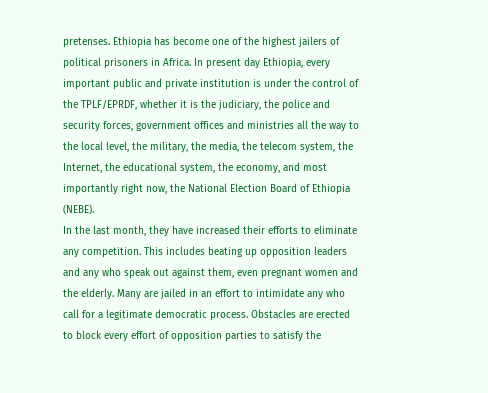pretenses. Ethiopia has become one of the highest jailers of political prisoners in Africa. In present day Ethiopia, every important public and private institution is under the control of the TPLF/EPRDF, whether it is the judiciary, the police and security forces, government offices and ministries all the way to the local level, the military, the media, the telecom system, the Internet, the educational system, the economy, and most importantly right now, the National Election Board of Ethiopia (NEBE).
In the last month, they have increased their efforts to eliminate any competition. This includes beating up opposition leaders and any who speak out against them, even pregnant women and the elderly. Many are jailed in an effort to intimidate any who call for a legitimate democratic process. Obstacles are erected to block every effort of opposition parties to satisfy the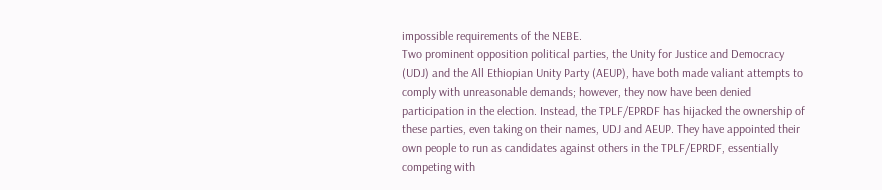impossible requirements of the NEBE.
Two prominent opposition political parties, the Unity for Justice and Democracy (UDJ) and the All Ethiopian Unity Party (AEUP), have both made valiant attempts to comply with unreasonable demands; however, they now have been denied participation in the election. Instead, the TPLF/EPRDF has hijacked the ownership of these parties, even taking on their names, UDJ and AEUP. They have appointed their own people to run as candidates against others in the TPLF/EPRDF, essentially competing with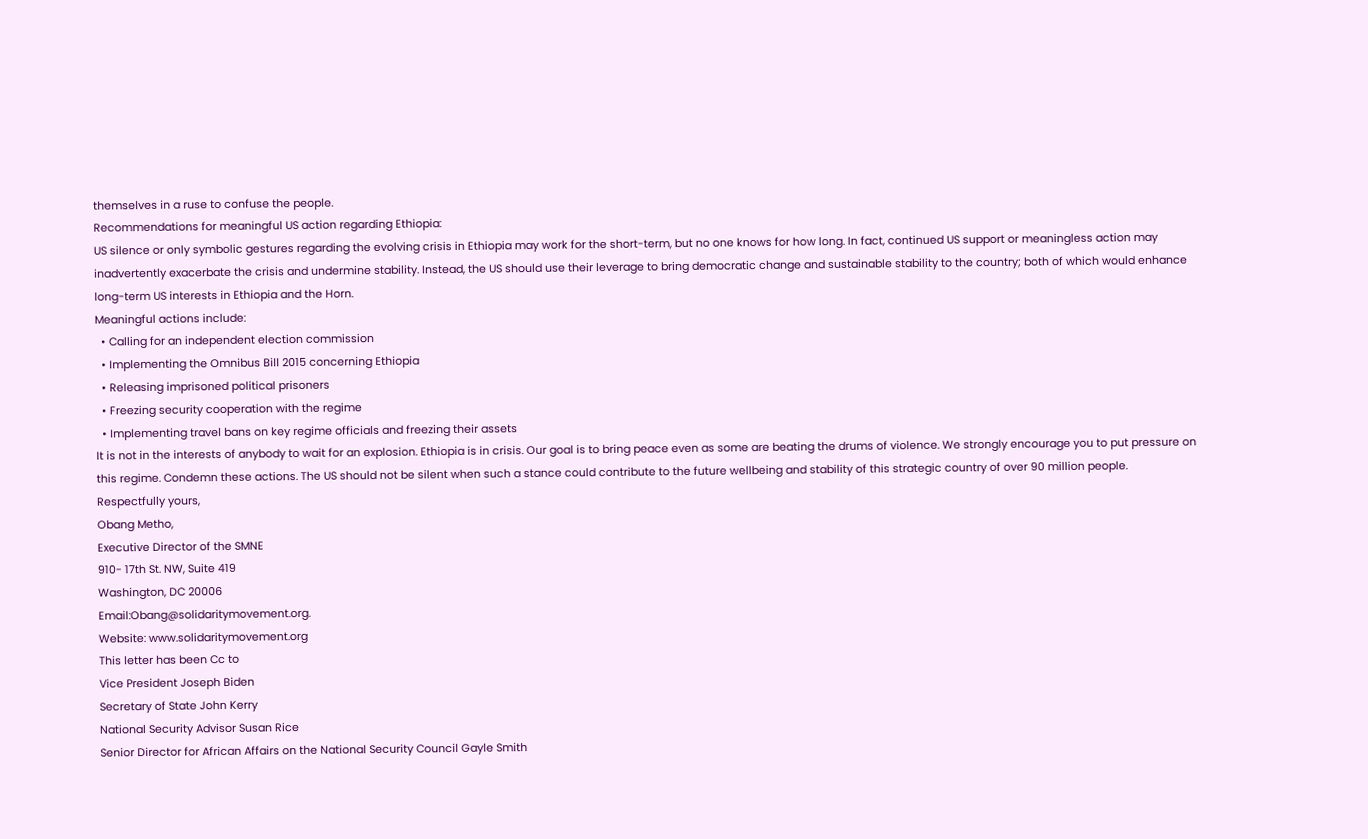themselves in a ruse to confuse the people.
Recommendations for meaningful US action regarding Ethiopia:
US silence or only symbolic gestures regarding the evolving crisis in Ethiopia may work for the short-term, but no one knows for how long. In fact, continued US support or meaningless action may inadvertently exacerbate the crisis and undermine stability. Instead, the US should use their leverage to bring democratic change and sustainable stability to the country; both of which would enhance long-term US interests in Ethiopia and the Horn.
Meaningful actions include:
  • Calling for an independent election commission
  • Implementing the Omnibus Bill 2015 concerning Ethiopia
  • Releasing imprisoned political prisoners
  • Freezing security cooperation with the regime
  • Implementing travel bans on key regime officials and freezing their assets
It is not in the interests of anybody to wait for an explosion. Ethiopia is in crisis. Our goal is to bring peace even as some are beating the drums of violence. We strongly encourage you to put pressure on this regime. Condemn these actions. The US should not be silent when such a stance could contribute to the future wellbeing and stability of this strategic country of over 90 million people.
Respectfully yours,
Obang Metho,
Executive Director of the SMNE
910- 17th St. NW, Suite 419
Washington, DC 20006
Email:Obang@solidaritymovement.org.
Website: www.solidaritymovement.org
This letter has been Cc to
Vice President Joseph Biden
Secretary of State John Kerry
National Security Advisor Susan Rice
Senior Director for African Affairs on the National Security Council Gayle Smith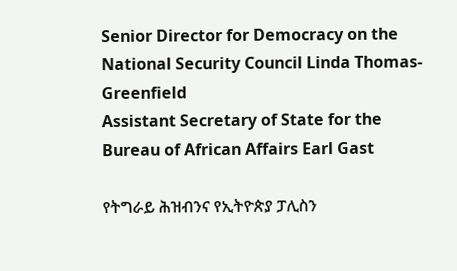Senior Director for Democracy on the National Security Council Linda Thomas-Greenfield
Assistant Secretary of State for the Bureau of African Affairs Earl Gast

የትግራይ ሕዝብንና የኢትዮጵያ ፓሊስን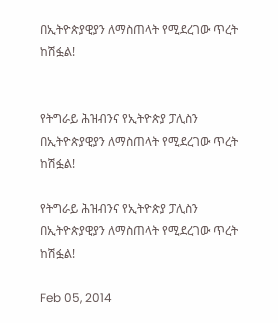በኢትዮጵያዊያን ለማስጠላት የሚደረገው ጥረት ከሽፏል!


የትግራይ ሕዝብንና የኢትዮጵያ ፓሊስን በኢትዮጵያዊያን ለማስጠላት የሚደረገው ጥረት ከሽፏል!

የትግራይ ሕዝብንና የኢትዮጵያ ፓሊስን በኢትዮጵያዊያን ለማስጠላት የሚደረገው ጥረት ከሽፏል!

Feb 05, 2014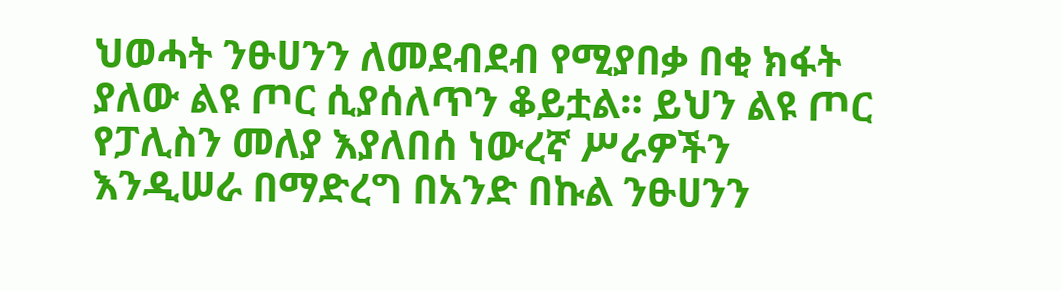ህወሓት ንፁሀንን ለመደብደብ የሚያበቃ በቂ ክፋት ያለው ልዩ ጦር ሲያሰለጥን ቆይቷል። ይህን ልዩ ጦር የፓሊስን መለያ እያለበሰ ነውረኛ ሥራዎችን እንዲሠራ በማድረግ በአንድ በኩል ንፁሀንን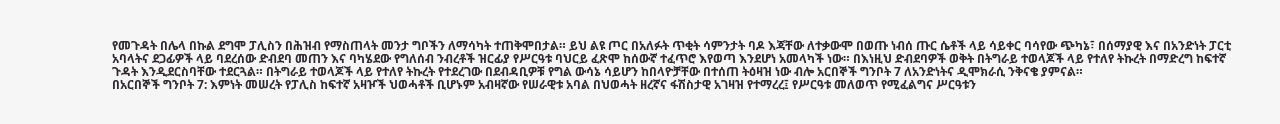የመጉዳት በሌላ በኩል ደግሞ ፓሊስን በሕዝብ የማስጠላት መንታ ግቦችን ለማሳካት ተጠቅሞበታል። ይህ ልዩ ጦር በአለፉት ጥቂት ሳምንታት ባዶ እጃቸው ለተቃውሞ በወጡ ነብሰ ጡር ሴቶች ላይ ሳይቀር ባሳየው ጭካኔ፣ በሰማያዊ እና በአንድነት ፓርቲ አባላትና ደጋፊዎች ላይ ባደረሰው ድብደባ መጠን እና ባካሄደው የግለሰብ ንብረቶች ዝርፊያ የሥርዓቱ ባህርይ ፈጽሞ ከሰውኛ ተፈጥሮ እየወጣ እንደሆነ አመላካች ነው። በእነዚህ ድብደባዎች ወቅት በትግራይ ተወላጆች ላይ የተለየ ትኩረት በማድረግ ከፍተኛ ጉዳት እንዲደርስባቸው ተደርጓል። በትግራይ ተወላጆች ላይ የተለየ ትኩረት የተደረገው በደብዳቢዎቹ የግል ውሳኔ ሳይሆን ከበላዮቻቸው በተሰጠ ትዕዛዝ ነው ብሎ አርበኞች ግንቦት 7 ለአንድነትና ዲሞክራሲ ንቅናቄ ያምናል።
በአርበኞች ግንቦት 7: እምነት መሠረት የፓሊስ ከፍተኛ አዛዦች ህወሓቶች ቢሆኑም አብዛኛው የሠራዊቱ አባል በህወሓት ዘረኛና ፋሽስታዊ አገዛዝ የተማረረ፤ የሥርዓቱ መለወጥ የሚፈልግና ሥርዓቱን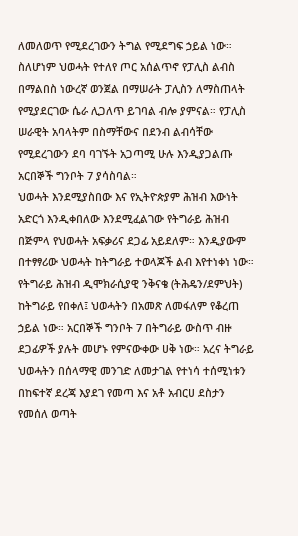ለመለወጥ የሚደረገውን ትግል የሚደግፍ ኃይል ነው። ስለሆነም ህወሓት የተለየ ጦር አሰልጥኖ የፓሊስ ልብስ በማልበስ ነውረኛ ወንጀል በማሠራት ፓሊስን ለማስጠላት የሚያደርገው ሴራ ሊጋለጥ ይገባል ብሎ ያምናል። የፓሊስ ሠራዊት አባላትም በስማቸውና በደንብ ልብሳቸው የሚደረገውን ደባ ባገኙት አጋጣሚ ሁሉ እንዲያጋልጡ አርበኞች ግንቦት 7 ያሳስባል።
ህወሓት እንደሚያስበው እና የኢትዮጵያም ሕዝብ እውነት አድርጎ እንዲቀበለው እንደሚፈልገው የትግራይ ሕዝብ በጅምላ የህወሓት አፍቃሪና ደጋፊ አይደለም። እንዲያውም በተፃፃሪው ህወሓት ከትግራይ ተወላጆች ልብ እየተነቀነ ነው። የትግራይ ሕዝብ ዲሞክራሲያዊ ንቅናቄ (ትሕዴን/ደምህት) ከትግራይ የበቀለ፤ ህወሓትን በአመጽ ለመፋለም የቆረጠ ኃይል ነው። አርበኞች ግንቦት 7 በትግራይ ውስጥ ብዙ ደጋፊዎች ያሉት መሆኑ የምናውቀው ሀቅ ነው። አረና ትግራይ ህወሓትን በሰላማዊ መንገድ ለመታገል የተነሳ ተሰሚነቱን በከፍተኛ ደረጃ እያደገ የመጣ እና አቶ አብርሀ ደስታን የመሰለ ወጣት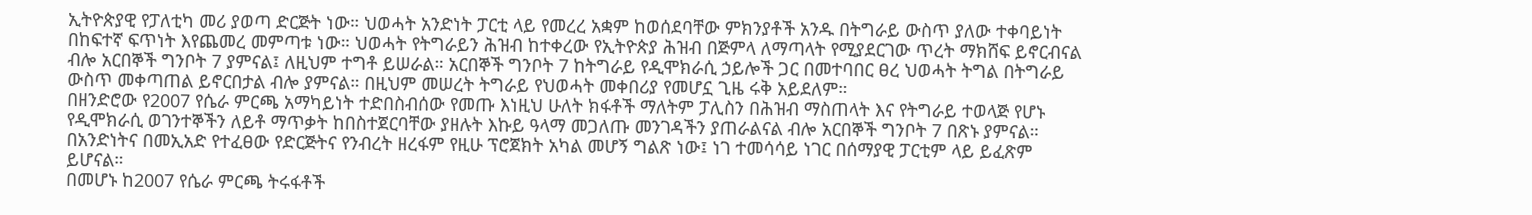ኢትዮጵያዊ የፓለቲካ መሪ ያወጣ ድርጅት ነው። ህወሓት አንድነት ፓርቲ ላይ የመረረ አቋም ከወሰደባቸው ምክንያቶች አንዱ በትግራይ ውስጥ ያለው ተቀባይነት በከፍተኛ ፍጥነት እየጨመረ መምጣቱ ነው። ህወሓት የትግራይን ሕዝብ ከተቀረው የኢትዮጵያ ሕዝብ በጅምላ ለማጣላት የሚያደርገው ጥረት ማክሸፍ ይኖርብናል ብሎ አርበኞች ግንቦት 7 ያምናል፤ ለዚህም ተግቶ ይሠራል። አርበኞች ግንቦት 7 ከትግራይ የዲሞክራሲ ኃይሎች ጋር በመተባበር ፀረ ህወሓት ትግል በትግራይ ውስጥ መቀጣጠል ይኖርበታል ብሎ ያምናል። በዚህም መሠረት ትግራይ የህወሓት መቀበሪያ የመሆኗ ጊዜ ሩቅ አይደለም።
በዘንድሮው የ2007 የሴራ ምርጫ አማካይነት ተድበስብሰው የመጡ እነዚህ ሁለት ክፋቶች ማለትም ፓሊስን በሕዝብ ማስጠላት እና የትግራይ ተወላጅ የሆኑ የዲሞክራሲ ወገንተኞችን ለይቶ ማጥቃት ከበስተጀርባቸው ያዘሉት እኩይ ዓላማ መጋለጡ መንገዳችን ያጠራልናል ብሎ አርበኞች ግንቦት 7 በጽኑ ያምናል። በአንድነትና በመኢአድ የተፈፀው የድርጅትና የንብረት ዘረፋም የዚሁ ፕሮጀክት አካል መሆኝ ግልጽ ነው፤ ነገ ተመሳሳይ ነገር በሰማያዊ ፓርቲም ላይ ይፈጽም ይሆናል።
በመሆኑ ከ2007 የሴራ ምርጫ ትሩፋቶች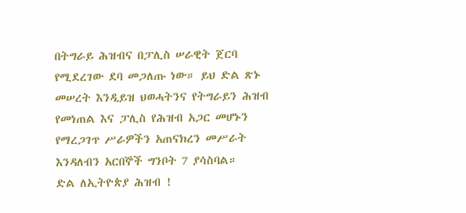በትግራይ ሕዝብና በፓሊስ ሠራዊት ጀርባ የሚደረገው ደባ መጋለጡ ነው። ይህ ድል ጽኑ መሠረት እንዲይዝ ህወሓትንና የትግራይን ሕዝብ የመነጠል እና ፓሊስ የሕዝብ አጋር መሆኑን የማረጋገጥ ሥራዎችን አጠናክረን መሥራት እንዳለብን አርበኞች ግንቦት 7 ያሳስባል።
ድል ለኢትዮጵያ ሕዝብ !